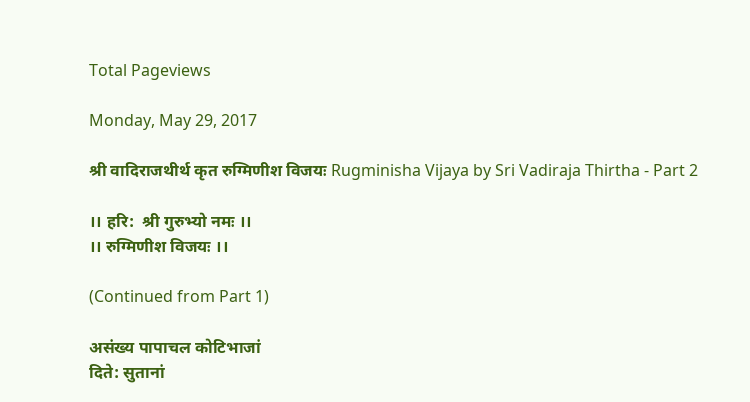Total Pageviews

Monday, May 29, 2017

श्री वादिराजथीर्थ कृत रुग्मिणीश विजयः Rugminisha Vijaya by Sri Vadiraja Thirtha - Part 2

।। हरि:  श्री गुरुभ्यो नमः ।।
।। रुग्मिणीश विजयः ।।

(Continued from Part 1)

असंख्य पापाचल कोटिभाजां
दिते: सुतानां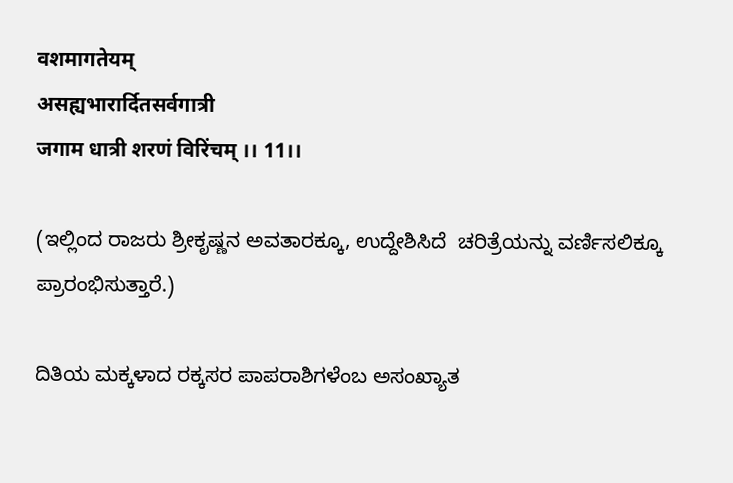वशमागतेयम्
असह्यभारार्दितसर्वगात्री
जगाम धात्री शरणं विरिंचम् ।। 11।।

(ಇಲ್ಲಿಂದ ರಾಜರು ಶ್ರೀಕೃಷ್ಣನ ಅವತಾರಕ್ಕೂ, ಉದ್ದೇಶಿಸಿದೆ  ಚರಿತ್ರೆಯನ್ನು ವರ್ಣಿಸಲಿಕ್ಕೂ ಪ್ರಾರಂಭಿಸುತ್ತಾರೆ.)

ದಿತಿಯ ಮಕ್ಕಳಾದ ರಕ್ಕಸರ ಪಾಪರಾಶಿಗಳೆಂಬ ಅಸಂಖ್ಯಾತ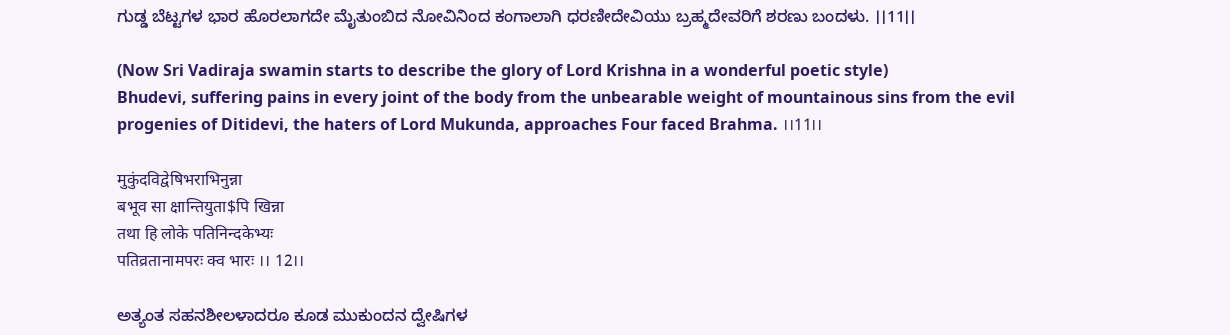ಗುಡ್ಡ ಬೆಟ್ಟಗಳ ಭಾರ ಹೊರಲಾಗದೇ ಮೈತುಂಬಿದ ನೋವಿನಿಂದ ಕಂಗಾಲಾಗಿ ಧರಣೀದೇವಿಯು ಬ್ರಹ್ಮದೇವರಿಗೆ ಶರಣು ಬಂದಳು. ।।11।।

(Now Sri Vadiraja swamin starts to describe the glory of Lord Krishna in a wonderful poetic style)
Bhudevi, suffering pains in every joint of the body from the unbearable weight of mountainous sins from the evil progenies of Ditidevi, the haters of Lord Mukunda, approaches Four faced Brahma. ।।11।।

मुकुंदविद्वेषिभराभिनुन्ना
बभूव सा क्षान्तियुता$पि खिन्ना
तथा हि लोके पतिनिन्दकेभ्यः
पतिव्रतानामपरः क्व भारः ।। 12।।

ಅತ್ಯಂತ ಸಹನಶೀಲಳಾದರೂ ಕೂಡ ಮುಕುಂದನ ದ್ವೇಷಿಗಳ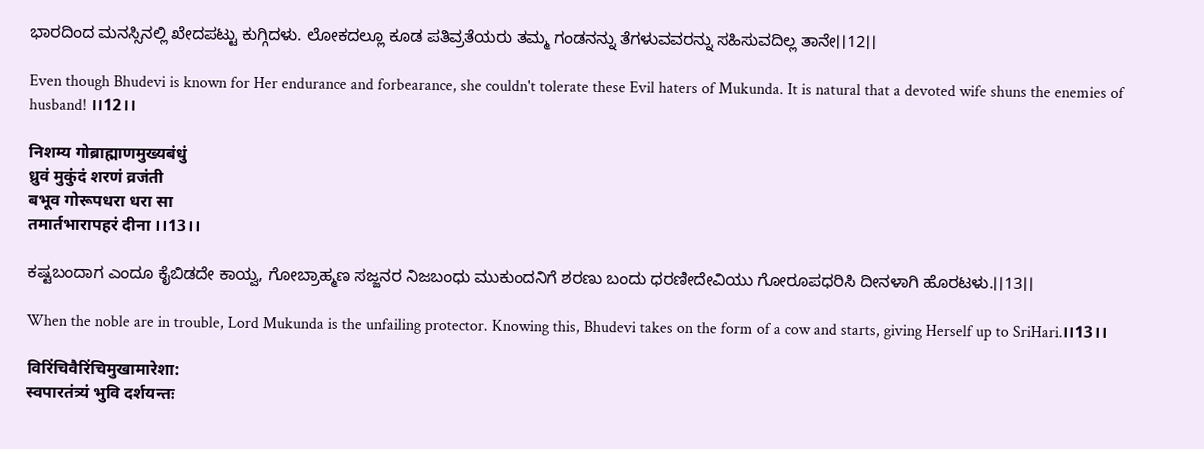ಭಾರದಿಂದ ಮನಸ್ಸಿನಲ್ಲಿ ಖೇದಪಟ್ಟು ಕುಗ್ಗಿದಳು. ಲೋಕದಲ್ಲೂ ಕೂಡ ಪತಿವ್ರತೆಯರು ತಮ್ಮ ಗಂಡನನ್ನು ತೆಗಳುವವರನ್ನು ಸಹಿಸುವದಿಲ್ಲ ತಾನೇ।।12।।

Even though Bhudevi is known for Her endurance and forbearance, she couldn't tolerate these Evil haters of Mukunda. It is natural that a devoted wife shuns the enemies of husband! ।।12।।

निशम्य गोब्राह्माणमुख्यबंधुं
ध्रुवं मुकुंदं शरणं व्रजंती
बभूव गोरूपधरा धरा सा
तमार्तभारापहरं दीना ।।13।।

ಕಷ್ಟಬಂದಾಗ ಎಂದೂ ಕೈಬಿಡದೇ ಕಾಯ್ವ, ಗೋಬ್ರಾಹ್ಮಣ ಸಜ್ಜನರ ನಿಜಬಂಧು ಮುಕುಂದನಿಗೆ ಶರಣು ಬಂದು ಧರಣೀದೇವಿಯು ಗೋರೂಪಧರಿಸಿ ದೀನಳಾಗಿ ಹೊರಟಳು.।।13।।

When the noble are in trouble, Lord Mukunda is the unfailing protector. Knowing this, Bhudevi takes on the form of a cow and starts, giving Herself up to SriHari.।।13।।

विरिंचिवैरिंचिमुखामारेशा:
स्वपारतंत्र्यं भुवि दर्शयन्तः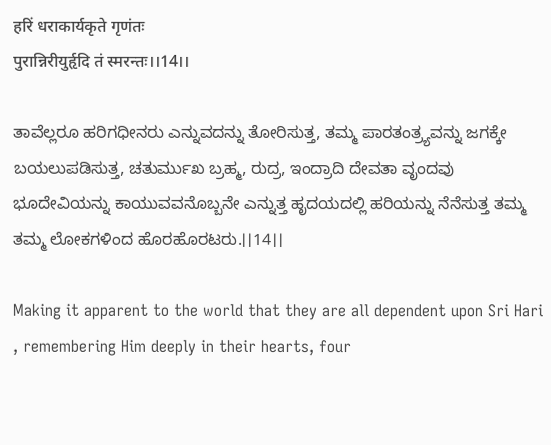हरिं धराकार्यकृते गृणंतः
पुरान्निरीयुर्हृदि तं स्मरन्तः।।14।।

ತಾವೆಲ್ಲರೂ ಹರಿಗಧೀನರು ಎನ್ನುವದನ್ನು ತೋರಿಸುತ್ತ, ತಮ್ಮ ಪಾರತಂತ್ರ್ಯವನ್ನು ಜಗಕ್ಕೇ ಬಯಲುಪಡಿಸುತ್ತ, ಚತುರ್ಮುಖ ಬ್ರಹ್ಮ, ರುದ್ರ, ಇಂದ್ರಾದಿ ದೇವತಾ ವೃಂದವು ಭೂದೇವಿಯನ್ನು ಕಾಯುವವನೊಬ್ಬನೇ ಎನ್ನುತ್ತ ಹೃದಯದಲ್ಲಿ ಹರಿಯನ್ನು ನೆನೆಸುತ್ತ ತಮ್ಮ ತಮ್ಮ ಲೋಕಗಳಿಂದ ಹೊರಹೊರಟರು.।।14।।

Making it apparent to the world that they are all dependent upon Sri Hari , remembering Him deeply in their hearts, four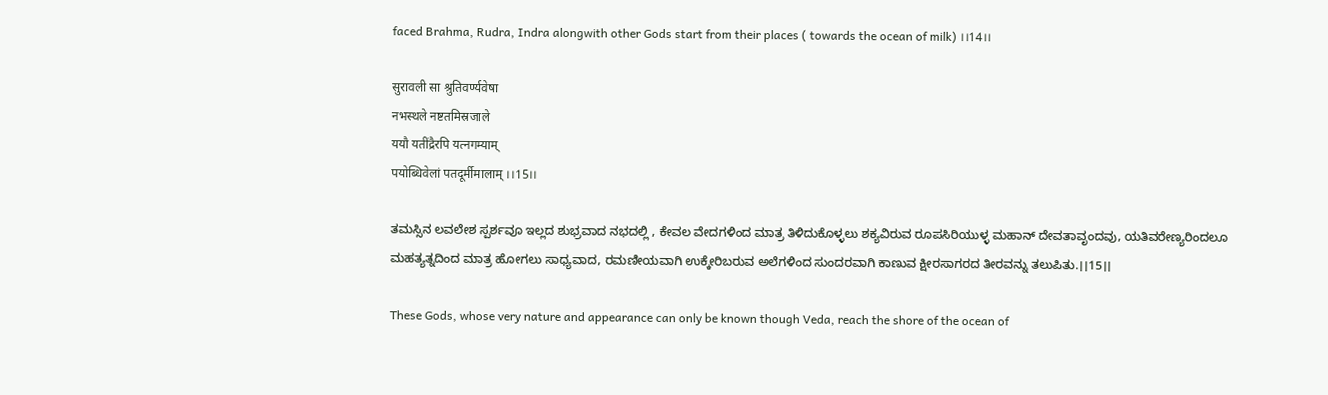faced Brahma, Rudra, Indra alongwith other Gods start from their places ( towards the ocean of milk) ।।14।।

सुरावली सा श्रुतिवर्ण्यवेषा
नभस्थले नष्टतमिस्रजाले
ययौ यतींद्रैरपि यत्नगम्याम्
पयोब्धिवेलां पतदूर्मीमालाम् ।।15।।

ತಮಸ್ಸಿನ ಲವಲೇಶ ಸ್ಪರ್ಶವೂ ಇಲ್ಲದ ಶುಭ್ರವಾದ ನಭದಲ್ಲಿ , ಕೇವಲ ವೇದಗಳಿಂದ ಮಾತ್ರ ತಿಳಿದುಕೊಳ್ಳಲು ಶಕ್ಯವಿರುವ ರೂಪಸಿರಿಯುಳ್ಳ ಮಹಾನ್ ದೇವತಾವೃಂದವು, ಯತಿವರೇಣ್ಯರಿಂದಲೂ ಮಹತ್ಯತ್ನದಿಂದ ಮಾತ್ರ ಹೋಗಲು ಸಾಧ್ಯವಾದ, ರಮಣೀಯವಾಗಿ ಉಕ್ಕೇರಿಬರುವ ಅಲೆಗಳಿಂದ ಸುಂದರವಾಗಿ ಕಾಣುವ ಕ್ಷೀರಸಾಗರದ ತೀರವನ್ನು ತಲುಪಿತು.।।15।।

These Gods, whose very nature and appearance can only be known though Veda, reach the shore of the ocean of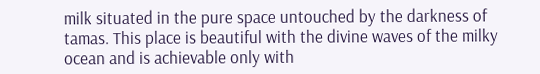milk situated in the pure space untouched by the darkness of tamas. This place is beautiful with the divine waves of the milky ocean and is achievable only with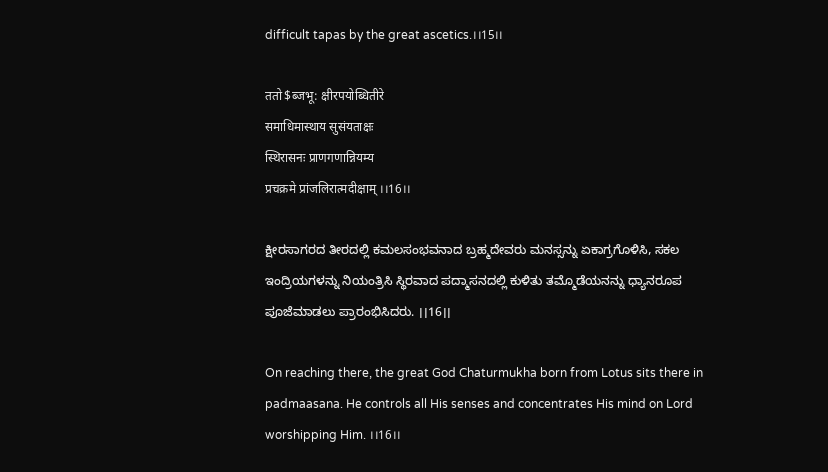difficult tapas by the great ascetics.।।15।।

ततो$ब्जभू: क्षीरपयोब्धितीरे
समाधिमास्थाय सुसंयताक्षः
स्थिरासनः प्राणगणान्नियम्य
प्रचक्रमे प्रांजलिरात्मदीक्षाम् ।।16।।

ಕ್ಷೀರಸಾಗರದ ತೀರದಲ್ಲಿ ಕಮಲಸಂಭವನಾದ ಬ್ರಹ್ಮದೇವರು ಮನಸ್ಸನ್ನು ಏಕಾಗ್ರಗೊಳಿಸಿ, ಸಕಲ ಇಂದ್ರಿಯಗಳನ್ನು ನಿಯಂತ್ರಿಸಿ ಸ್ಥಿರವಾದ ಪದ್ಮಾಸನದಲ್ಲಿ ಕುಳಿತು ತಮ್ಮೊಡೆಯನನ್ನು ಧ್ಯಾನರೂಪ ಪೂಜೆಮಾಡಲು ಪ್ರಾರಂಭಿಸಿದರು. ।।16।।

On reaching there, the great God Chaturmukha born from Lotus sits there in padmaasana. He controls all His senses and concentrates His mind on Lord worshipping Him. ।।16।।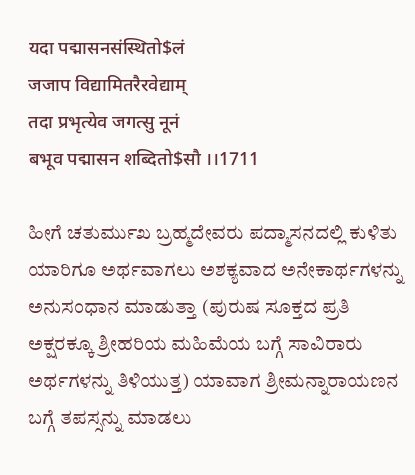यदा पद्मासनसंस्थितो$लं
जजाप विद्यामितरैरवेद्याम्
तदा प्रभृत्येव जगत्सु नूनं
बभूव पद्मासन शब्दितो$सौ ।।1711

ಹೀಗೆ ಚತುರ್ಮುಖ ಬ್ರಹ್ಮದೇವರು ಪದ್ಮಾಸನದಲ್ಲಿ ಕುಳಿತು ಯಾರಿಗೂ ಅರ್ಥವಾಗಲು ಅಶಕ್ಯವಾದ ಅನೇಕಾರ್ಥಗಳನ್ನು ಅನುಸಂಧಾನ ಮಾಡುತ್ತಾ (ಪುರುಷ ಸೂಕ್ತದ ಪ್ರತಿ ಅಕ್ಷರಕ್ಕೂ ಶ್ರೀಹರಿಯ ಮಹಿಮೆಯ ಬಗ್ಗೆ ಸಾವಿರಾರು ಅರ್ಥಗಳನ್ನು ತಿಳಿಯುತ್ತ) ಯಾವಾಗ ಶ್ರೀಮನ್ನಾರಾಯಣನ ಬಗ್ಗೆ ತಪಸ್ಸನ್ನು ಮಾಡಲು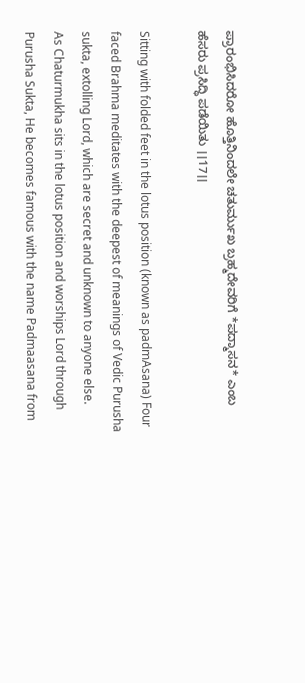ಪ್ರಾರಂಭಿಸಿದರೋ ಹೊತ್ತಿನಿಂದಲೇ ಚತುರ್ಮುಖ ಬ್ರಹ್ಮದೇವರಿಗೆ *ಪದ್ಮಾಸನ* ಎಂಬ ಹೆಸರು ಪ್ರಸಿದ್ಧಿ ಪಡೆಯಿತು ।।17।।

Sitting with folded feet in the lotus position (known as padmAsana) Four faced Brahma meditates with the deepest of meanings of Vedic Purusha sukta, extolling Lord, which are secret and unknown to anyone else.
As Chaturmukha sits in the lotus position and worships Lord through Purusha Sukta, He becomes famous with the name Padmaasana from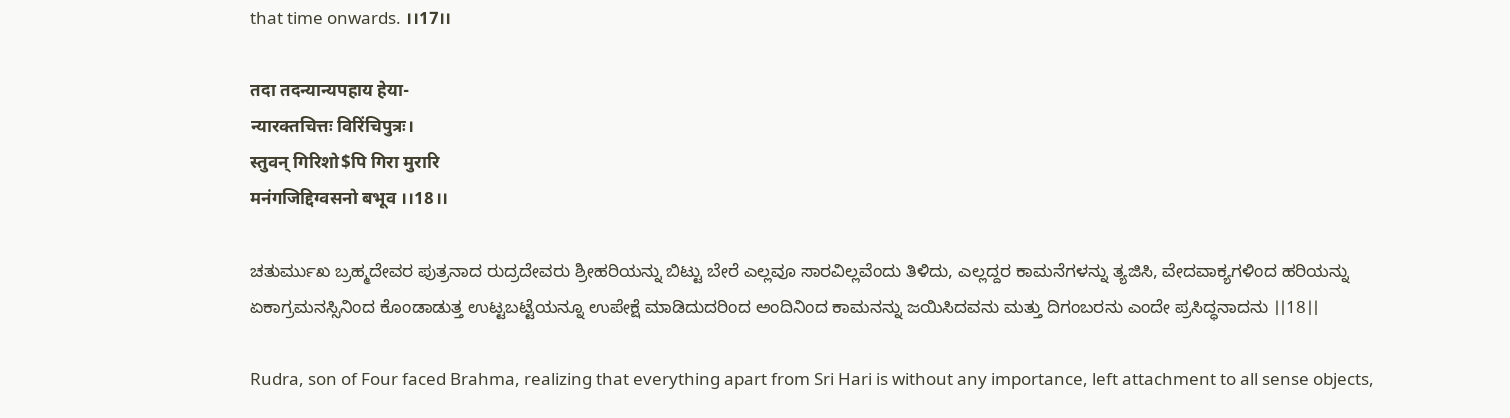that time onwards. ।।17।।

तदा तदन्यान्यपहाय हेया-
न्यारक्तचित्तः विरिंचिपुत्रः।
स्तुवन् गिरिशो$पि गिरा मुरारि
मनंगजिद्दिग्वसनो बभूव ।।18।।

ಚತುರ್ಮುಖ ಬ್ರಹ್ಮದೇವರ ಪುತ್ರನಾದ ರುದ್ರದೇವರು ಶ್ರೀಹರಿಯನ್ನು ಬಿಟ್ಟು ಬೇರೆ ಎಲ್ಲವೂ ಸಾರವಿಲ್ಲವೆಂದು ತಿಳಿದು, ಎಲ್ಲದ್ದರ ಕಾಮನೆಗಳನ್ನು ತ್ಯಜಿಸಿ, ವೇದವಾಕ್ಯಗಳಿಂದ ಹರಿಯನ್ನು ಏಕಾಗ್ರಮನಸ್ಸಿನಿಂದ ಕೊಂಡಾಡುತ್ತ ಉಟ್ಟಬಟ್ಟೆಯನ್ನೂ ಉಪೇಕ್ಷೆ ಮಾಡಿದುದರಿಂದ ಅಂದಿನಿಂದ ಕಾಮನನ್ನು ಜಯಿಸಿದವನು ಮತ್ತು ದಿಗಂಬರನು ಎಂದೇ ಪ್ರಸಿದ್ಧನಾದನು ।।18।।

Rudra, son of Four faced Brahma, realizing that everything apart from Sri Hari is without any importance, left attachment to all sense objects,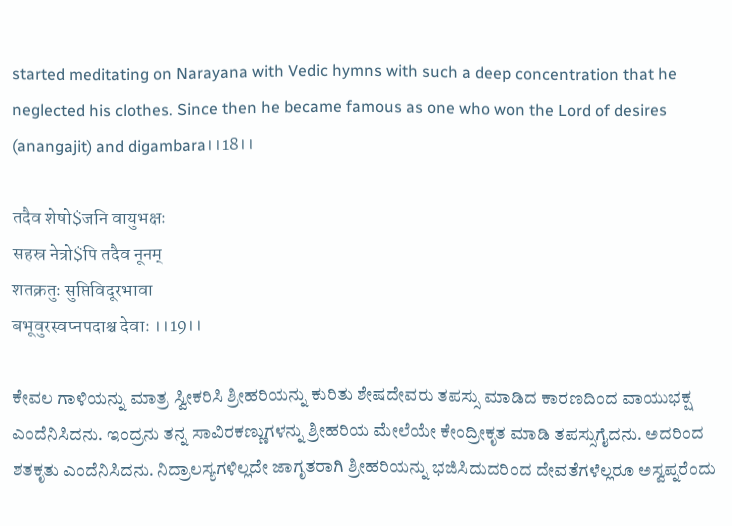started meditating on Narayana with Vedic hymns with such a deep concentration that he neglected his clothes. Since then he became famous as one who won the Lord of desires (anangajit) and digambara।।18।।

तदैव शेषो$जनि वायुभक्षः
सहस्र नेत्रो$पि तदैव नूनम्
शतक्रतुः सुप्तिविदूरभावा
बभूवुरस्वप्नपदाश्च देवाः ।।19।।

ಕೇವಲ ಗಾಳಿಯನ್ನು ಮಾತ್ರ ಸ್ವೀಕರಿಸಿ ಶ್ರೀಹರಿಯನ್ನು ಕುರಿತು ಶೇಷದೇವರು ತಪಸ್ಸು ಮಾಡಿದ ಕಾರಣದಿಂದ ವಾಯುಭಕ್ಷ ಎಂದೆನಿಸಿದನು. ಇಂದ್ರನು ತನ್ನ ಸಾವಿರಕಣ್ಣುಗಳನ್ನು ಶ್ರೀಹರಿಯ ಮೇಲೆಯೇ ಕೇಂದ್ರೀಕೃತ ಮಾಡಿ ತಪಸ್ಸುಗೈದನು. ಅದರಿಂದ ಶತಕೃತು ಎಂದೆನಿಸಿದನು. ನಿದ್ರಾಲಸ್ಯಗಳಿಲ್ಲದೇ ಜಾಗೃತರಾಗಿ ಶ್ರೀಹರಿಯನ್ನು ಭಜಿಸಿದುದರಿಂದ ದೇವತೆಗಳೆಲ್ಲರೂ ಅಸ್ವಪ್ನರೆಂದು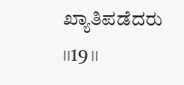ಖ್ಯಾತಿಪಡೆದರು ।।19।।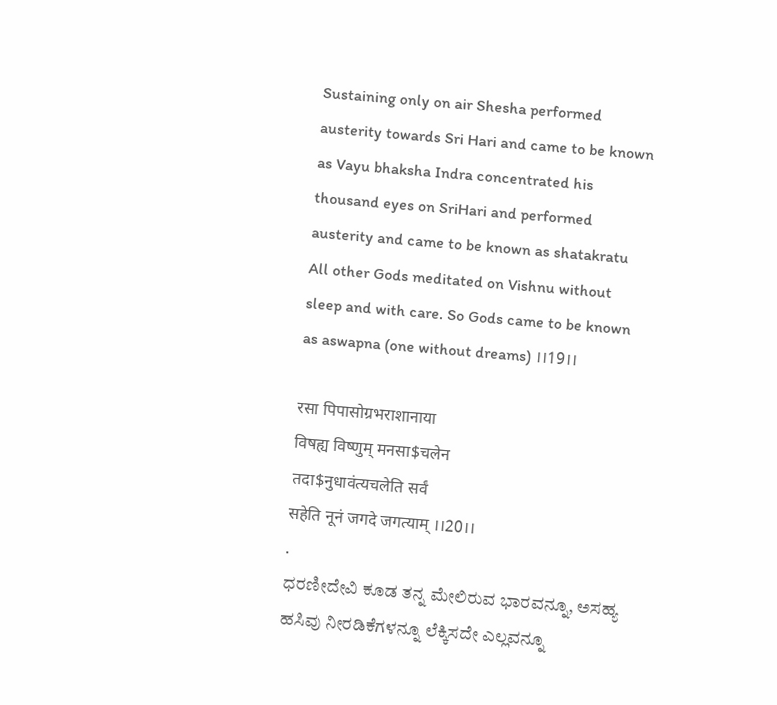Sustaining only on air Shesha performed austerity towards Sri Hari and came to be known as Vayu bhaksha Indra concentrated his thousand eyes on SriHari and performed austerity and came to be known as shatakratu All other Gods meditated on Vishnu without sleep and with care. So Gods came to be known as aswapna (one without dreams) ।।19।।

रसा पिपासोग्रभराशानाया
विषह्य विष्णुम् मनसा$चलेन
तदा$नुधावंत्यचलेति सर्वं
सहेति नूनं जगदे जगत्याम् ।।20।।
.
ಧರಣೀದೇವಿ ಕೂಡ ತನ್ನ ಮೇಲಿರುವ ಭಾರವನ್ನೂ, ಅಸಹ್ಯ ಹಸಿವು ನೀರಡಿಕೆಗಳನ್ನೂ ಲೆಕ್ಕಿಸದೇ ಎಲ್ಲವನ್ನೂ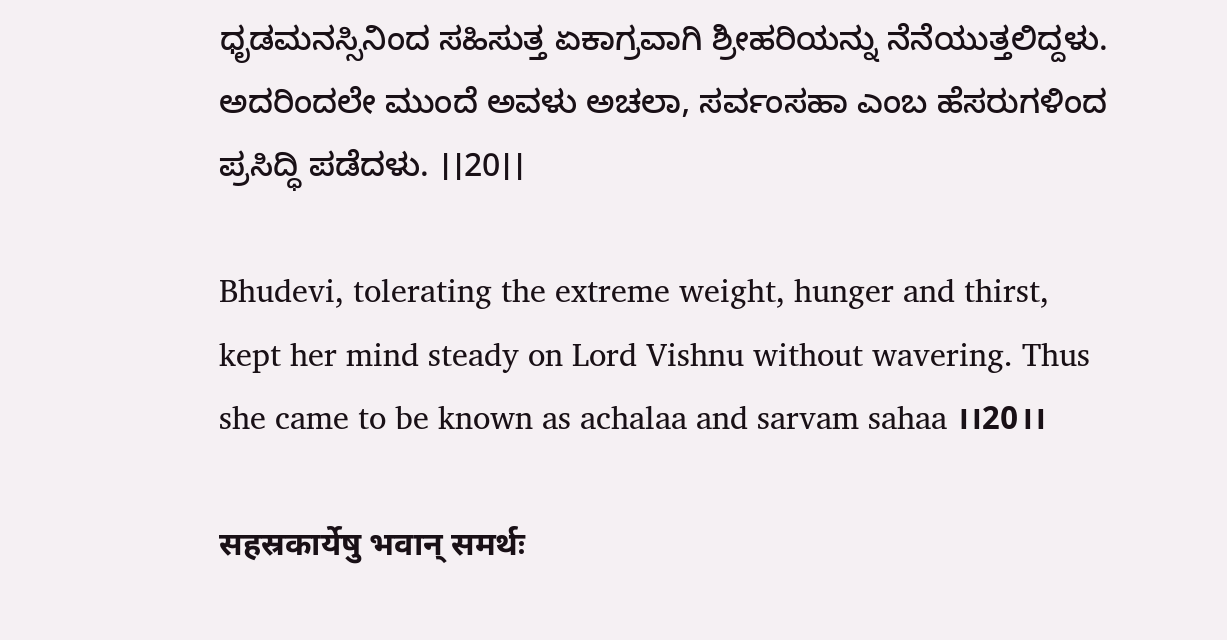ಧೃಡಮನಸ್ಸಿನಿಂದ ಸಹಿಸುತ್ತ ಏಕಾಗ್ರವಾಗಿ ಶ್ರೀಹರಿಯನ್ನು ನೆನೆಯುತ್ತಲಿದ್ದಳು. ಅದರಿಂದಲೇ ಮುಂದೆ ಅವಳು ಅಚಲಾ, ಸರ್ವಂಸಹಾ ಎಂಬ ಹೆಸರುಗಳಿಂದ ಪ್ರಸಿದ್ಧಿ ಪಡೆದಳು. ।।20।।

Bhudevi, tolerating the extreme weight, hunger and thirst, kept her mind steady on Lord Vishnu without wavering. Thus she came to be known as achalaa and sarvam sahaa ।।20।।

सहस्रकार्येषु भवान् समर्थः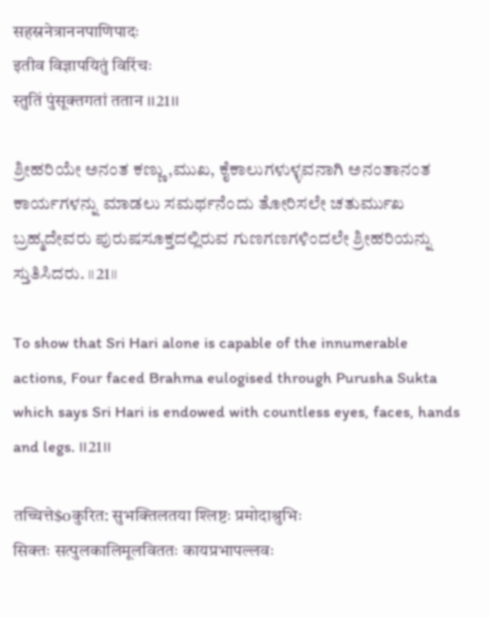सहस्रनेत्राननपाणिपादः
इतीव विज्ञापयितुं विरिंचः
स्तुतिं पुंसूक्तगतां ततान ।।21।।

ಶ್ರೀಹರಿಯೇ ಅನಂತ ಕಣ್ಣು,ಮುಖ, ಕೈಕಾಲುಗಳುಳ್ಳವನಾಗಿ ಅನಂತಾನಂತ ಕಾರ್ಯಗಳನ್ನು ಮಾಡಲು ಸಮರ್ಥನೆಂದು ತೋರಿಸಲೇ ಚತುರ್ಮುಖ ಬ್ರಹ್ಮದೇವರು ಪುರುಷಸೂಕ್ತದಲ್ಲಿರುವ ಗುಣಗಣಗಳಿಂದಲೇ ಶ್ರೀಹರಿಯನ್ನು ಸ್ತುತಿಸಿದರು. ।।21।।

To show that Sri Hari alone is capable of the innumerable actions, Four faced Brahma eulogised through Purusha Sukta which says Sri Hari is endowed with countless eyes, faces, hands and legs. ।।21।।

तच्चित्ते$oकुरित: सुभक्तिलतया श्लिष्टः प्रमोदाश्रुभिः
सिक्तः सत्पुलकालिमूलविततः कायप्रभापल्लवः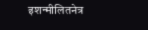इशन्मीलितनेत्र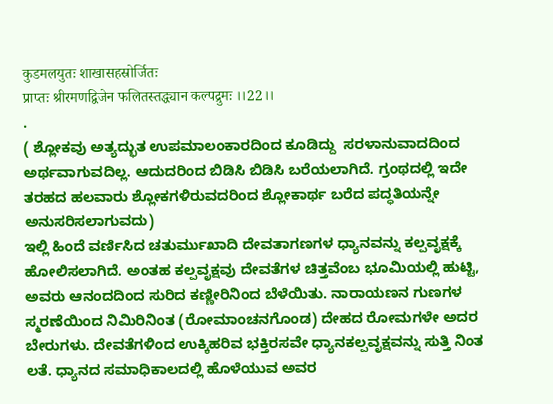कुडमलयुतः शाखासहस्रोर्जितः
प्राप्तः श्रीरमणद्विजेन फलितस्तद्ध्यान कल्पद्रुमः ।।22।।
.
( ಶ್ಲೋಕವು ಅತ್ಯದ್ಭುತ ಉಪಮಾಲಂಕಾರದಿಂದ ಕೂಡಿದ್ದು  ಸರಳಾನುವಾದದಿಂದ ಅರ್ಥವಾಗುವದಿಲ್ಲ. ಆದುದರಿಂದ ಬಿಡಿಸಿ ಬಿಡಿಸಿ ಬರೆಯಲಾಗಿದೆ. ಗ್ರಂಥದಲ್ಲಿ ಇದೇ ತರಹದ ಹಲವಾರು ಶ್ಲೋಕಗಳಿರುವದರಿಂದ ಶ್ಲೋಕಾರ್ಥ ಬರೆದ ಪದ್ಧತಿಯನ್ನೇ ಅನುಸರಿಸಲಾಗುವದು)
ಇಲ್ಲಿ ಹಿಂದೆ ವರ್ಣಿಸಿದ ಚತುರ್ಮುಖಾದಿ ದೇವತಾಗಣಗಳ ಧ್ಯಾನವನ್ನು ಕಲ್ಪವೃಕ್ಷಕ್ಕೆ ಹೋಲಿಸಲಾಗಿದೆ. ಅಂತಹ ಕಲ್ಪವೃಕ್ಷವು ದೇವತೆಗಳ ಚಿತ್ತವೆಂಬ ಭೂಮಿಯಲ್ಲಿ ಹುಟ್ಟಿ, ಅವರು ಆನಂದದಿಂದ ಸುರಿದ ಕಣ್ಣೀರಿನಿಂದ ಬೆಳೆಯಿತು. ನಾರಾಯಣನ ಗುಣಗಳ ಸ್ಮರಣೆಯಿಂದ ನಿಮಿರಿನಿಂತ (ರೋಮಾಂಚನಗೊಂಡ) ದೇಹದ ರೋಮಗಳೇ ಅದರ ಬೇರುಗಳು. ದೇವತೆಗಳಿಂದ ಉಕ್ಕಿಹರಿವ ಭಕ್ತಿರಸವೇ ಧ್ಯಾನಕಲ್ಪವೃಕ್ಷವನ್ನು ಸುತ್ತಿ ನಿಂತ ಲತೆ. ಧ್ಯಾನದ ಸಮಾಧಿಕಾಲದಲ್ಲಿ ಹೊಳೆಯುವ ಅವರ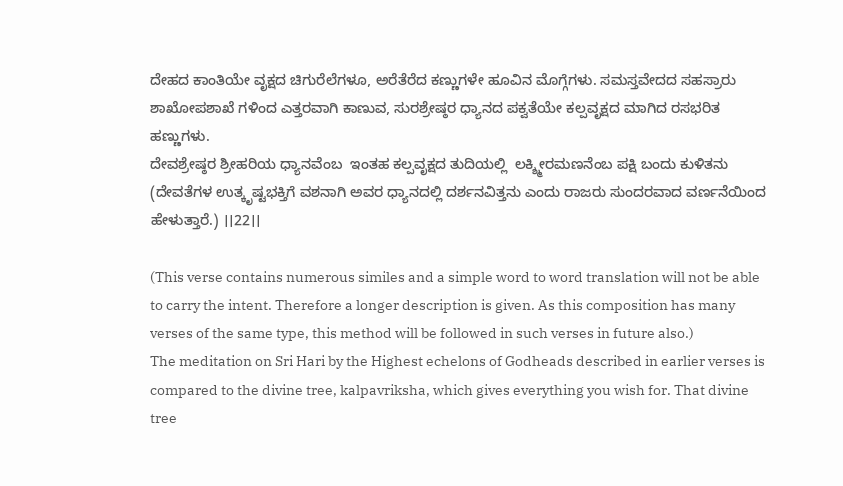ದೇಹದ ಕಾಂತಿಯೇ ವೃಕ್ಷದ ಚಿಗುರೆಲೆಗಳೂ, ಅರೆತೆರೆದ ಕಣ್ಣುಗಳೇ ಹೂವಿನ ಮೊಗ್ಗೆಗಳು. ಸಮಸ್ತವೇದದ ಸಹಸ್ರಾರು ಶಾಖೋಪಶಾಖೆ ಗಳಿಂದ ಎತ್ತರವಾಗಿ ಕಾಣುವ, ಸುರಶ್ರೇಷ್ಠರ ಧ್ಯಾನದ ಪಕ್ವತೆಯೇ ಕಲ್ಪವೃಕ್ಷದ ಮಾಗಿದ ರಸಭರಿತ ಹಣ್ಣುಗಳು.
ದೇವಶ್ರೇಷ್ಠರ ಶ್ರೀಹರಿಯ ಧ್ಯಾನವೆಂಬ  ಇಂತಹ ಕಲ್ಪವೃಕ್ಷದ ತುದಿಯಲ್ಲಿ  ಲಕ್ಶ್ಮೀರಮಣನೆಂಬ ಪಕ್ಷಿ ಬಂದು ಕುಳಿತನು
(ದೇವತೆಗಳ ಉತ್ಕೃಷ್ಟಭಕ್ತಿಗೆ ವಶನಾಗಿ ಅವರ ಧ್ಯಾನದಲ್ಲಿ ದರ್ಶನವಿತ್ತನು ಎಂದು ರಾಜರು ಸುಂದರವಾದ ವರ್ಣನೆಯಿಂದ ಹೇಳುತ್ತಾರೆ.) ।।22।।

(This verse contains numerous similes and a simple word to word translation will not be able to carry the intent. Therefore a longer description is given. As this composition has many verses of the same type, this method will be followed in such verses in future also.)
The meditation on Sri Hari by the Highest echelons of Godheads described in earlier verses is compared to the divine tree, kalpavriksha, which gives everything you wish for. That divine tree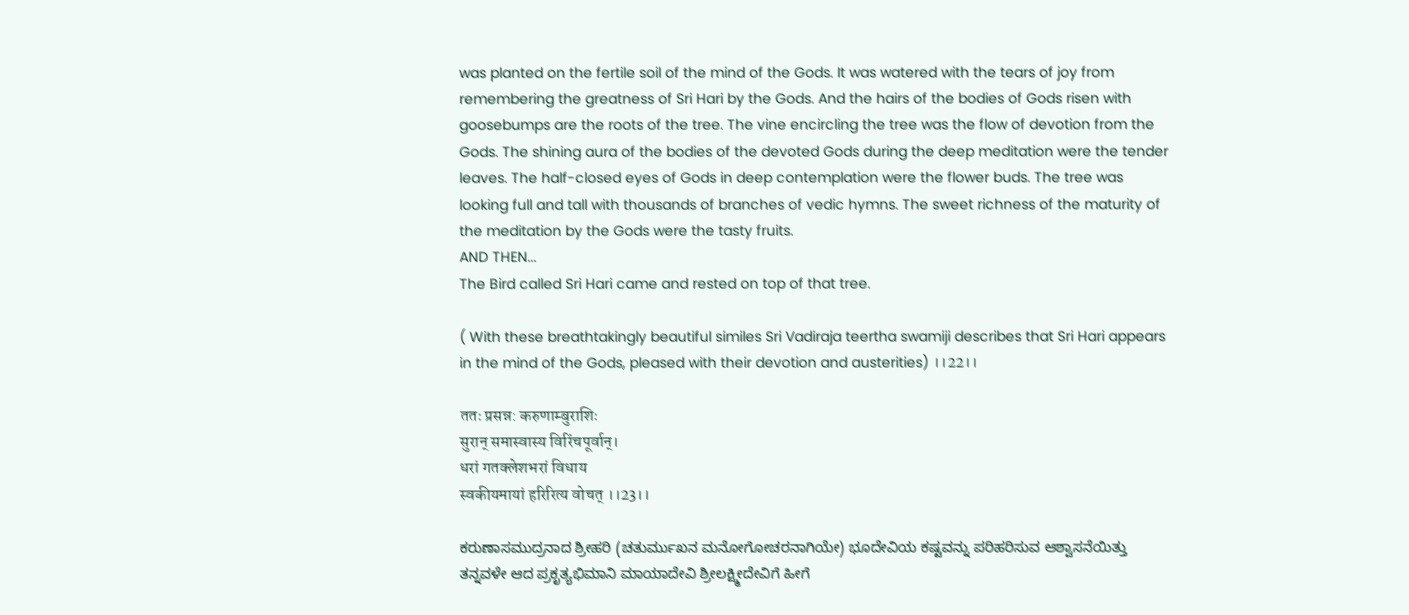was planted on the fertile soil of the mind of the Gods. It was watered with the tears of joy from remembering the greatness of Sri Hari by the Gods. And the hairs of the bodies of Gods risen with goosebumps are the roots of the tree. The vine encircling the tree was the flow of devotion from the Gods. The shining aura of the bodies of the devoted Gods during the deep meditation were the tender leaves. The half-closed eyes of Gods in deep contemplation were the flower buds. The tree was looking full and tall with thousands of branches of vedic hymns. The sweet richness of the maturity of the meditation by the Gods were the tasty fruits.
AND THEN...
The Bird called Sri Hari came and rested on top of that tree.

( With these breathtakingly beautiful similes Sri Vadiraja teertha swamiji describes that Sri Hari appears in the mind of the Gods, pleased with their devotion and austerities) ।।22।।

ततः प्रसन्न: करुणाम्बुराशिः
सुरान् समास्वास्य विरिंचपूर्वान्।
धरां गतक्लेशभरां विधाय
स्वकीयमायां हरिरित्य वोचत् ।।23।।

ಕರುಣಾಸಮುದ್ರನಾದ ಶ್ರೀಹರಿ (ಚತುರ್ಮುಖನ ಮನೋಗೋಚರನಾಗಿಯೇ) ಭೂದೇವಿಯ ಕಷ್ಟವನ್ನು ಪರಿಹರಿಸುವ ಆಶ್ವಾಸನೆಯಿತ್ತು ತನ್ನವಳೇ ಆದ ಪ್ರಕೃತ್ಯಭಿಮಾನಿ ಮಾಯಾದೇವಿ ಶ್ರೀಲಕ್ಷ್ಮೀದೇವಿಗೆ ಹೀಗೆ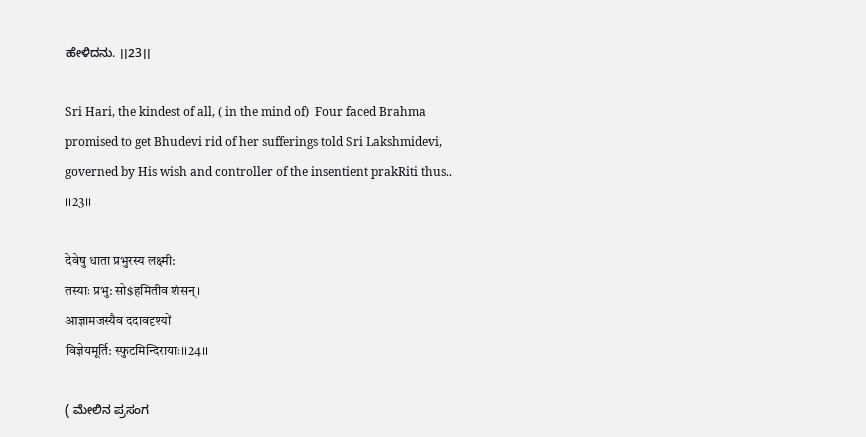ಹೇಳಿದನು. ।।23।।

Sri Hari, the kindest of all, ( in the mind of)  Four faced Brahma promised to get Bhudevi rid of her sufferings told Sri Lakshmidevi, governed by His wish and controller of the insentient prakRiti thus.. ।।23।।

देवेषु धाता प्रभुरस्य लक्ष्मी:
तस्याः प्रभु: सो$हमितीव शंसन्।
आज्ञामजस्यैव ददावदृश्यों
विज्ञेयमूर्ति: स्फुटमिन्दिरायाः।।24।।

( ಮೇಲಿನ ಪ್ರಸಂಗ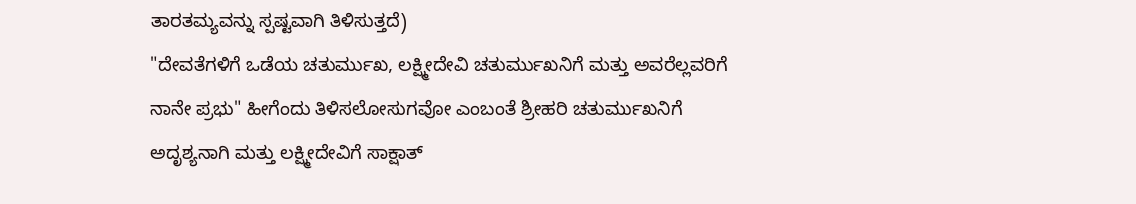ತಾರತಮ್ಯವನ್ನು ಸ್ಪಷ್ಟವಾಗಿ ತಿಳಿಸುತ್ತದೆ)
"ದೇವತೆಗಳಿಗೆ ಒಡೆಯ ಚತುರ್ಮುಖ, ಲಕ್ಷ್ಮೀದೇವಿ ಚತುರ್ಮುಖನಿಗೆ ಮತ್ತು ಅವರೆಲ್ಲವರಿಗೆ ನಾನೇ ಪ್ರಭು" ಹೀಗೆಂದು ತಿಳಿಸಲೋಸುಗವೋ ಎಂಬಂತೆ ಶ್ರೀಹರಿ ಚತುರ್ಮುಖನಿಗೆ ಅದೃಶ್ಯನಾಗಿ ಮತ್ತು ಲಕ್ಷ್ಮೀದೇವಿಗೆ ಸಾಕ್ಷಾತ್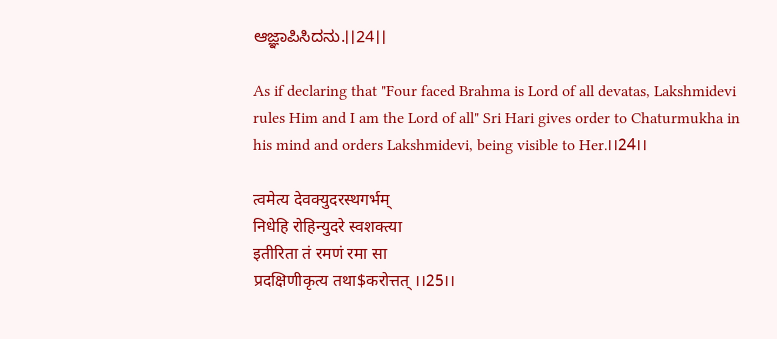ಆಜ್ಞಾಪಿಸಿದನು.।।24।।

As if declaring that "Four faced Brahma is Lord of all devatas, Lakshmidevi rules Him and I am the Lord of all" Sri Hari gives order to Chaturmukha in his mind and orders Lakshmidevi, being visible to Her.।।24।।

त्वमेत्य देवक्युदरस्थगर्भम्
निधेहि रोहिन्युदरे स्वशक्त्या
इतीरिता तं रमणं रमा सा
प्रदक्षिणीकृत्य तथा$करोत्तत् ।।25।।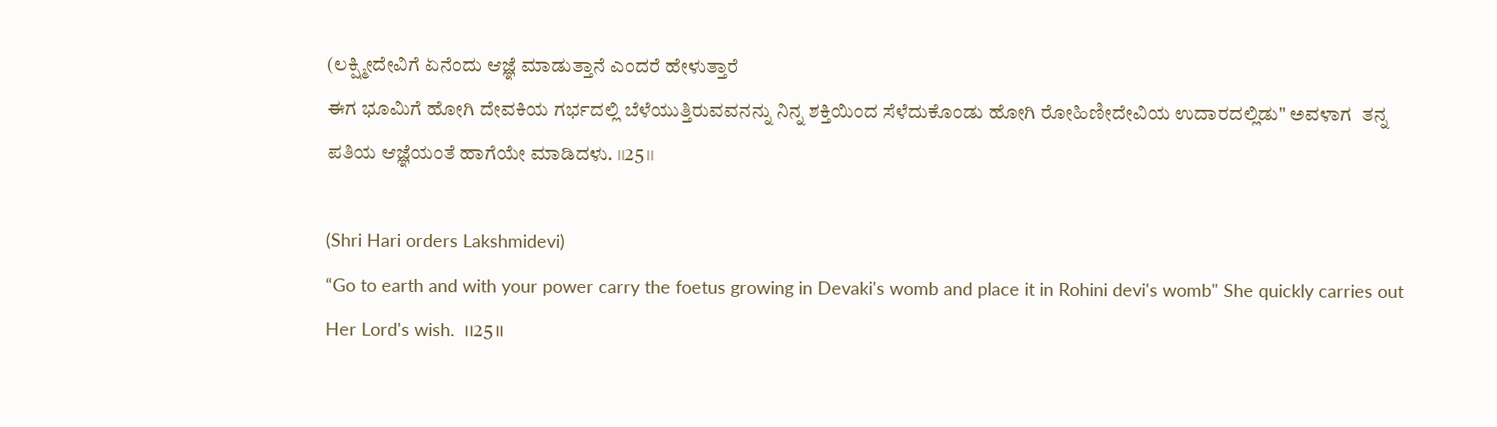(ಲಕ್ಷ್ಮೀದೇವಿಗೆ ಏನೆಂದು ಆಜ್ಞೆ ಮಾಡುತ್ತಾನೆ ಎಂದರೆ ಹೇಳುತ್ತಾರೆ
ಈಗ ಭೂಮಿಗೆ ಹೋಗಿ ದೇವಕಿಯ ಗರ್ಭದಲ್ಲಿ ಬೆಳೆಯುತ್ತಿರುವವನನ್ನು ನಿನ್ನ ಶಕ್ತಿಯಿಂದ ಸೆಳೆದುಕೊಂಡು ಹೋಗಿ ರೋಹಿಣೀದೇವಿಯ ಉದಾರದಲ್ಲಿಡು" ಅವಳಾಗ  ತನ್ನ ಪತಿಯ ಆಜ್ಞೆಯಂತೆ ಹಾಗೆಯೇ ಮಾಡಿದಳು. ।।25।।

(Shri Hari orders Lakshmidevi)
“Go to earth and with your power carry the foetus growing in Devaki's womb and place it in Rohini devi's womb" She quickly carries out Her Lord's wish.  ।।25।।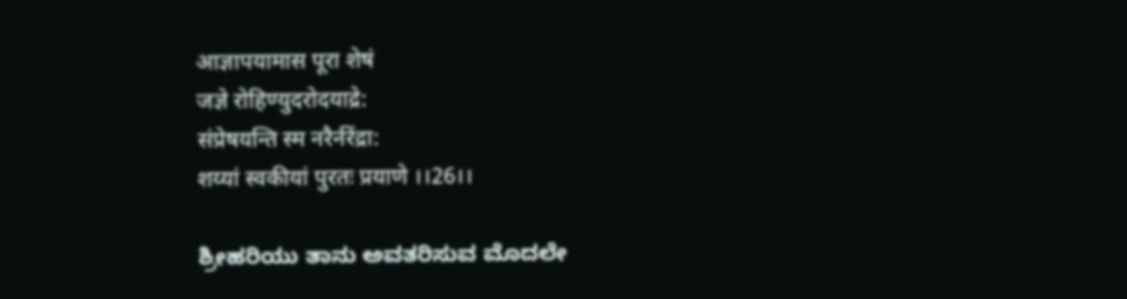आज्ञापयामास पूरा शेषं
जज्ञे रोहिण्युदरोदयाद्रे:
संप्रेषयन्ति स्म नरैर्नरेंद्रा:
शय्यां स्वकीयां पुरतः प्रयाणे ।।26।।

ಶ್ರೀಹರಿಯು ತಾನು ಅವತರಿಸುವ ಮೊದಲೇ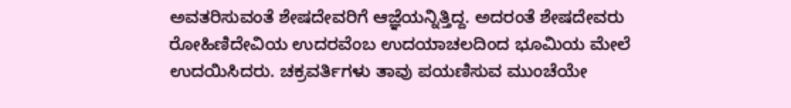ಅವತರಿಸುವಂತೆ ಶೇಷದೇವರಿಗೆ ಆಜ್ಞೆಯನ್ನಿತ್ತಿದ್ದ. ಅದರಂತೆ ಶೇಷದೇವರು ರೋಹಿಣಿದೇವಿಯ ಉದರವೆಂಬ ಉದಯಾಚಲದಿಂದ ಭೂಮಿಯ ಮೇಲೆ ಉದಯಿಸಿದರು. ಚಕ್ರವರ್ತಿಗಳು ತಾವು ಪಯಣಿಸುವ ಮುಂಚೆಯೇ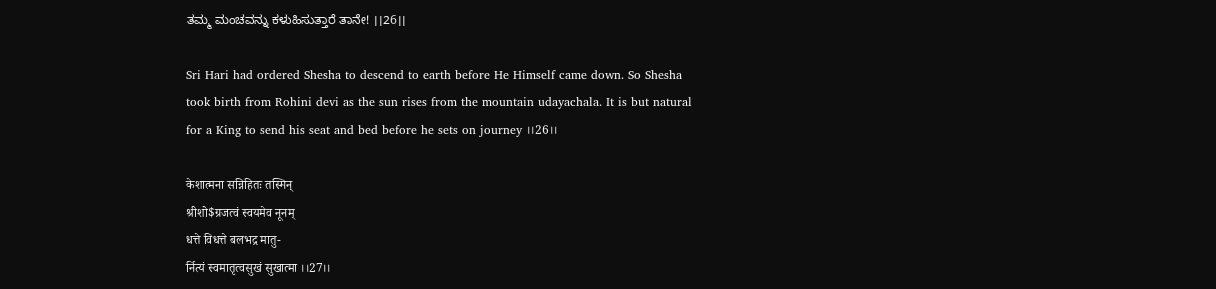ತಮ್ಮ ಮಂಚವನ್ನು ಕಳುಹಿಸುತ್ತಾರೆ ತಾನೇ! ।।26।।

Sri Hari had ordered Shesha to descend to earth before He Himself came down. So Shesha took birth from Rohini devi as the sun rises from the mountain udayachala. It is but natural for a King to send his seat and bed before he sets on journey ।।26।।

केशात्मना सन्निहितः तस्मिन्
श्रीशो$ग्रजत्वं स्वयमेव नूनम्
धत्ते विधत्ते बलभद्र मातु-
र्नित्यं स्वमातृत्वसुखं सुखात्मा ।।27।।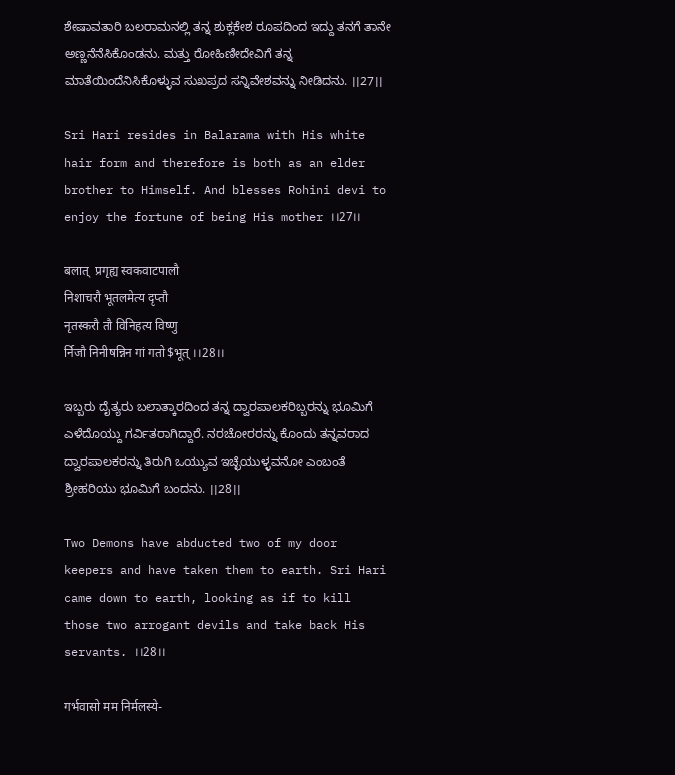ಶೇಷಾವತಾರಿ ಬಲರಾಮನಲ್ಲಿ ತನ್ನ ಶುಕ್ಲಕೇಶ ರೂಪದಿಂದ ಇದ್ದು ತನಗೆ ತಾನೇ ಅಣ್ಣನೆನೆಸಿಕೊಂಡನು. ಮತ್ತು ರೋಹಿಣೀದೇವಿಗೆ ತನ್ನ ಮಾತೆಯಿಂದೆನಿಸಿಕೊಳ್ಳುವ ಸುಖಪ್ರದ ಸನ್ನಿವೇಶವನ್ನು ನೀಡಿದನು. ।।27।।

Sri Hari resides in Balarama with His white hair form and therefore is both as an elder brother to Himself. And blesses Rohini devi to enjoy the fortune of being His mother ।।27।।

बलात्  प्रगृह्य स्वकवाटपालौ
निशाचरौ भूतलमेत्य दृप्तौ
नृतस्करौ तौ विनिहत्य विष्णु
र्निजौ निनीषन्निन गां गतो$भूत् ।।28।।

ಇಬ್ಬರು ದೈತ್ಯರು ಬಲಾತ್ಕಾರದಿಂದ ತನ್ನ ದ್ವಾರಪಾಲಕರಿಬ್ಬರನ್ನು ಭೂಮಿಗೆ ಎಳೆದೊಯ್ದು ಗರ್ವಿತರಾಗಿದ್ದಾರೆ. ನರಚೋರರನ್ನು ಕೊಂದು ತನ್ನವರಾದ ದ್ವಾರಪಾಲಕರನ್ನು ತಿರುಗಿ ಒಯ್ಯುವ ಇಚ್ಛೆಯುಳ್ಳವನೋ ಎಂಬಂತೆ ಶ್ರೀಹರಿಯು ಭೂಮಿಗೆ ಬಂದನು. ।।28।।

Two Demons have abducted two of my door keepers and have taken them to earth. Sri Hari came down to earth, looking as if to kill those two arrogant devils and take back His servants. ।।28।।

गर्भवासो मम निर्मलस्ये-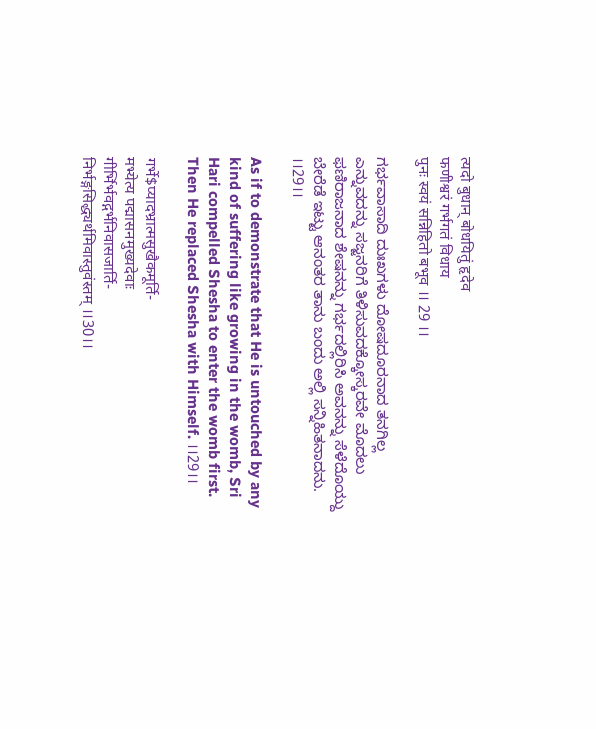त्यदो बुधान् बोधयितुं हृदेव
फणीश्वरं गर्भगतं विधाय
पुनः स्वयं सन्निहितो बभूव ।। 29 ।।

ಗರ್ಭವಾಸಾದಿ ದುಃಖಗಳು ದೋಷದೂರನಾದ ತನಗಿಲ್ಲ ಎನ್ನುವದನ್ನು ಸಜ್ಜನರಿಗೆ ತಿಳಿಸುವದಕ್ಕೋಸ್ಕರವೇ ಮೊದಲು ಫಣಿರಾಜನಾದ ಶೇಷನನ್ನು ಗರ್ಭದಲ್ಲಿರಿಸಿ ಅವನನ್ನು ಸೆಳೆದೊಯ್ದು ಬೇರೆಡೆ ಇಟ್ಟು ಆನಂತರ ತಾನು ಬಂದು ಅಲ್ಲಿ ಸನ್ನಿಹಿತನಾದನು. ।।29।।

As if to demonstrate that He is untouched by any kind of suffering like growing in the womb, Sri Hari compelled Shesha to enter the womb first. Then He replaced Shesha with Himself. ।।29।।

गर्भे$प्यादभ्रात्मसुखैकमूर्ति-
मभ्येत्य पद्मासनमुख्यदेवाः
गीर्भिर्भवद्गर्भनिवासजार्ति-
निर्भङ्गसिद्ध्यर्थमिवास्तुवंस्तम् ।।30।।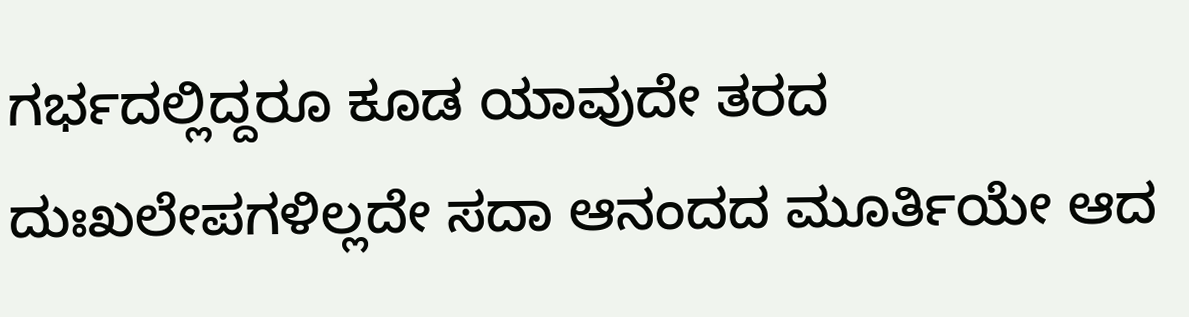ಗರ್ಭದಲ್ಲಿದ್ದರೂ ಕೂಡ ಯಾವುದೇ ತರದ ದುಃಖಲೇಪಗಳಿಲ್ಲದೇ ಸದಾ ಆನಂದದ ಮೂರ್ತಿಯೇ ಆದ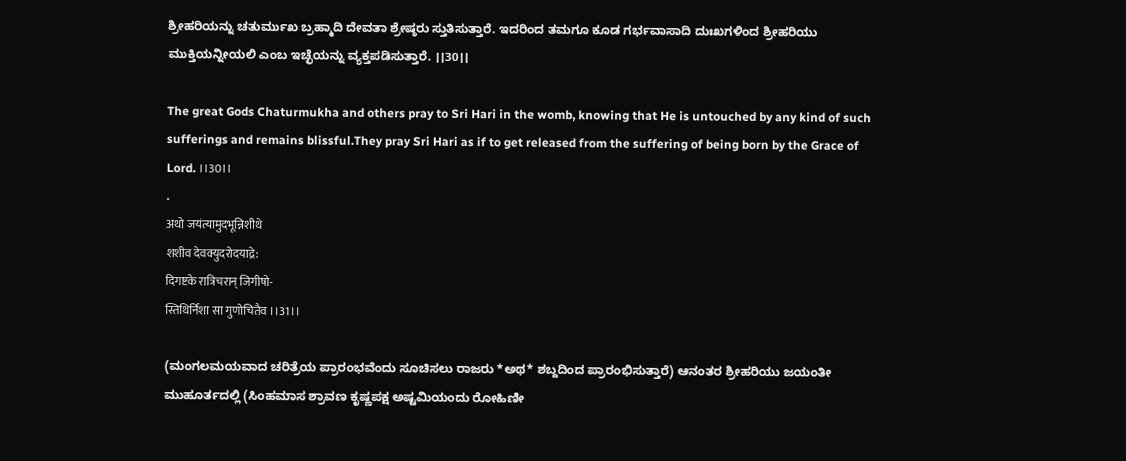ಶ್ರೀಹರಿಯನ್ನು ಚತುರ್ಮುಖ ಬ್ರಹ್ಮಾದಿ ದೇವತಾ ಶ್ರೇಷ್ಠರು ಸ್ತುತಿಸುತ್ತಾರೆ. ಇದರಿಂದ ತಮಗೂ ಕೂಡ ಗರ್ಭವಾಸಾದಿ ದುಃಖಗಳಿಂದ ಶ್ರೀಹರಿಯು ಮುಕ್ತಿಯನ್ನೀಯಲಿ ಎಂಬ ಇಚ್ಛೆಯನ್ನು ವ್ಯಕ್ತಪಡಿಸುತ್ತಾರೆ. ।।30।।

The great Gods Chaturmukha and others pray to Sri Hari in the womb, knowing that He is untouched by any kind of such sufferings and remains blissful.They pray Sri Hari as if to get released from the suffering of being born by the Grace of Lord. ।।30।।
.
अथो जयंत्यामुदभून्निशीथे
शशीव देवक्युदरोदयाद्रे:
दिगष्टके रात्रिचरान् जिगीषो-
स्तिथिर्निशा सा गुणोचितैव ।।31।।

(ಮಂಗಲಮಯವಾದ ಚರಿತ್ರೆಯ ಪ್ರಾರಂಭವೆಂದು ಸೂಚಿಸಲು ರಾಜರು *ಅಥ* ಶಬ್ದದಿಂದ ಪ್ರಾರಂಭಿಸುತ್ತಾರೆ) ಆನಂತರ ಶ್ರೀಹರಿಯು ಜಯಂತೀ ಮುಹೂರ್ತದಲ್ಲಿ (ಸಿಂಹಮಾಸ ಶ್ರಾವಣ ಕೃಷ್ಣಪಕ್ಷ ಅಷ್ಟಮಿಯಂದು ರೋಹಿಣೀ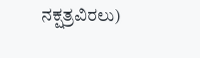ನಕ್ಷತ್ರವಿರಲು)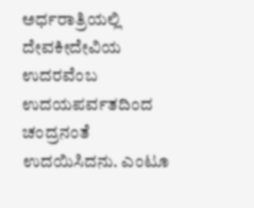ಅರ್ಧರಾತ್ರಿಯಲ್ಲಿ ದೇವಕೀದೇವಿಯ ಉದರವೆಂಬ ಉದಯಪರ್ವತದಿಂದ ಚಂದ್ರನಂತೆ ಉದಯಿಸಿದನು. ಎಂಟೂ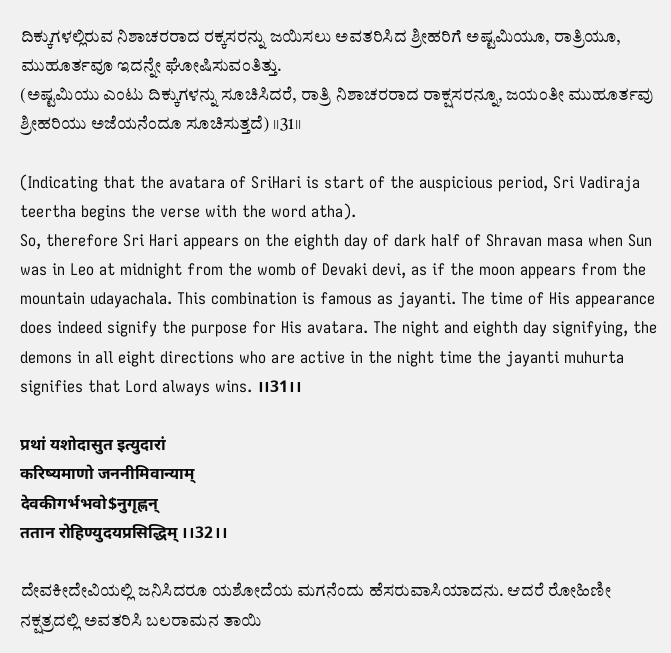ದಿಕ್ಕುಗಳಲ್ಲಿರುವ ನಿಶಾಚರರಾದ ರಕ್ಕಸರನ್ನು ಜಯಿಸಲು ಅವತರಿಸಿದ ಶ್ರೀಹರಿಗೆ ಅಷ್ಟಮಿಯೂ, ರಾತ್ರಿಯೂ, ಮುಹೂರ್ತವೂ ಇದನ್ನೇ ಘೋಷಿಸುವಂತಿತ್ತು.
(ಅಷ್ಟಮಿಯು ಎಂಟು ದಿಕ್ಕುಗಳನ್ನು ಸೂಚಿಸಿದರೆ, ರಾತ್ರಿ ನಿಶಾಚರರಾದ ರಾಕ್ಷಸರನ್ನೂ, ಜಯಂತೀ ಮುಹೂರ್ತವು ಶ್ರೀಹರಿಯು ಅಜೆಯನೆಂದೂ ಸೂಚಿಸುತ್ತದೆ) ।।31।।

(Indicating that the avatara of SriHari is start of the auspicious period, Sri Vadiraja teertha begins the verse with the word atha).
So, therefore Sri Hari appears on the eighth day of dark half of Shravan masa when Sun was in Leo at midnight from the womb of Devaki devi, as if the moon appears from the mountain udayachala. This combination is famous as jayanti. The time of His appearance does indeed signify the purpose for His avatara. The night and eighth day signifying, the demons in all eight directions who are active in the night time the jayanti muhurta signifies that Lord always wins. ।।31।।

प्रथां यशोदासुत इत्युदारां
करिष्यमाणो जननीमिवान्याम्
देवकीगर्भभवो$नुगृह्णन्
ततान रोहिण्युदयप्रसिद्धिम् ।।32।।

ದೇವಕೀದೇವಿಯಲ್ಲಿ ಜನಿಸಿದರೂ ಯಶೋದೆಯ ಮಗನೆಂದು ಹೆಸರುವಾಸಿಯಾದನು. ಆದರೆ ರೋಹಿಣೀ ನಕ್ಷತ್ರದಲ್ಲಿ ಅವತರಿಸಿ ಬಲರಾಮನ ತಾಯಿ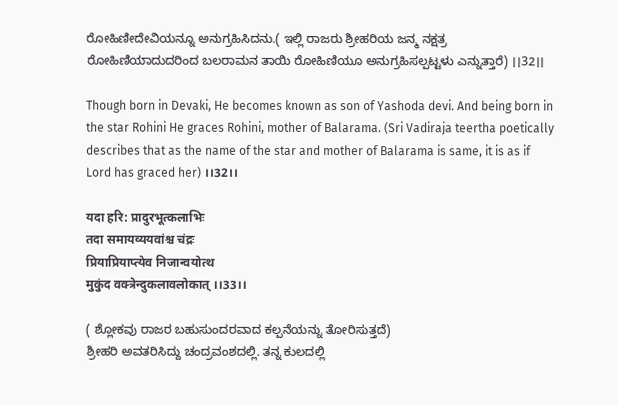ರೋಹಿಣೀದೇವಿಯನ್ನೂ ಅನುಗ್ರಹಿಸಿದನು.( ಇಲ್ಲಿ ರಾಜರು ಶ್ರೀಹರಿಯ ಜನ್ಮ ನಕ್ಷತ್ರ ರೋಹಿಣಿಯಾದುದರಿಂದ ಬಲರಾಮನ ತಾಯಿ ರೋಹಿಣಿಯೂ ಅನುಗ್ರಹಿಸಲ್ಪಟ್ಟಳು ಎನ್ನುತ್ತಾರೆ) ।।32।।

Though born in Devaki, He becomes known as son of Yashoda devi. And being born in the star Rohini He graces Rohini, mother of Balarama. (Sri Vadiraja teertha poetically describes that as the name of the star and mother of Balarama is same, it is as if Lord has graced her) ।।32।।

यदा हरि: प्रादुरभूत्कलाभिः
तदा समायव्ययवांश्च चंद्रः
प्रियाप्रियाप्त्येव निजान्वयोत्थ
मुकुंद वक्त्रेन्दुकलावलोकात् ।।33।।

( ಶ್ಲೋಕವು ರಾಜರ ಬಹುಸುಂದರವಾದ ಕಲ್ಪನೆಯನ್ನು ತೋರಿಸುತ್ತದೆ)
ಶ್ರೀಹರಿ ಅವತರಿಸಿದ್ದು ಚಂದ್ರವಂಶದಲ್ಲಿ. ತನ್ನ ಕುಲದಲ್ಲಿ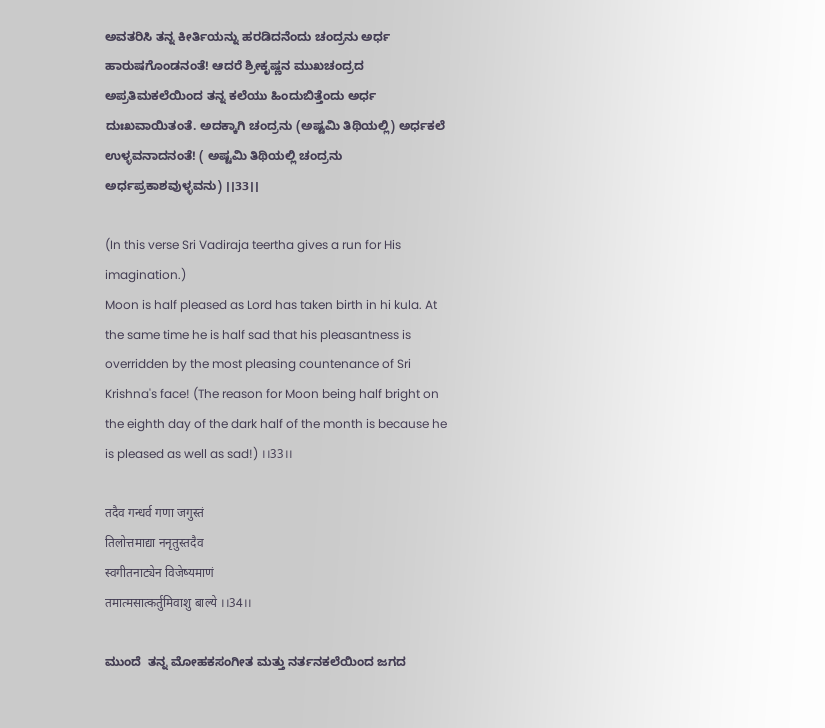ಅವತರಿಸಿ ತನ್ನ ಕೀರ್ತಿಯನ್ನು ಹರಡಿದನೆಂದು ಚಂದ್ರನು ಅರ್ಧ ಹಾರುಷಗೊಂಡನಂತೆ! ಆದರೆ ಶ್ರೀಕೃಷ್ಣನ ಮುಖಚಂದ್ರದ ಅಪ್ರತಿಮಕಲೆಯಿಂದ ತನ್ನ ಕಲೆಯು ಹಿಂದುಬಿತ್ತೆಂದು ಅರ್ಧ ದುಃಖವಾಯಿತಂತೆ. ಅದಕ್ಕಾಗಿ ಚಂದ್ರನು (ಅಷ್ಟಮಿ ತಿಥಿಯಲ್ಲಿ) ಅರ್ಧಕಲೆ ಉಳ್ಳವನಾದನಂತೆ! ( ಅಷ್ಟಮಿ ತಿಥಿಯಲ್ಲಿ ಚಂದ್ರನು ಅರ್ಧಪ್ರಕಾಶವುಳ್ಳವನು) ।।33।।

(In this verse Sri Vadiraja teertha gives a run for His imagination.)
Moon is half pleased as Lord has taken birth in hi kula. At the same time he is half sad that his pleasantness is overridden by the most pleasing countenance of Sri Krishna's face! (The reason for Moon being half bright on the eighth day of the dark half of the month is because he is pleased as well as sad!) ।।33।।

तदैव गन्धर्व गणा जगुस्तं
तिलोत्तमाद्या ननृतुस्तदैव
स्वगीतनाट्येन विजेष्यमाणं
तमात्मसात्कर्तुमिवाशु बाल्ये ।।34।।

ಮುಂದೆ  ತನ್ನ ಮೋಹಕಸಂಗೀತ ಮತ್ತು ನರ್ತನಕಲೆಯಿಂದ ಜಗದ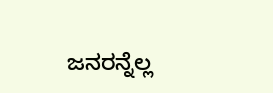ಜನರನ್ನೆಲ್ಲ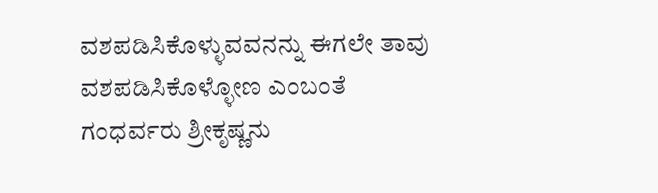ವಶಪಡಿಸಿಕೊಳ್ಳುವವನನ್ನು ಈಗಲೇ ತಾವು ವಶಪಡಿಸಿಕೊಳ್ಳೋಣ ಎಂಬಂತೆ ಗಂಧರ್ವರು ಶ್ರೀಕೃಷ್ಣನು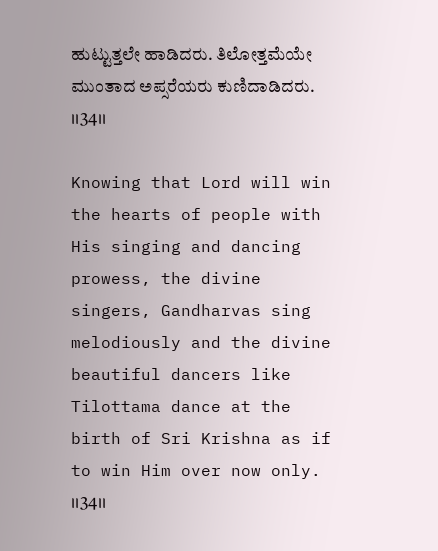ಹುಟ್ಟುತ್ತಲೇ ಹಾಡಿದರು. ತಿಲೋತ್ತಮೆಯೇ ಮುಂತಾದ ಅಪ್ಸರೆಯರು ಕುಣಿದಾಡಿದರು. ।।34।।

Knowing that Lord will win the hearts of people with His singing and dancing prowess, the divine singers, Gandharvas sing melodiously and the divine beautiful dancers like Tilottama dance at the birth of Sri Krishna as if to win Him over now only. ।।34।।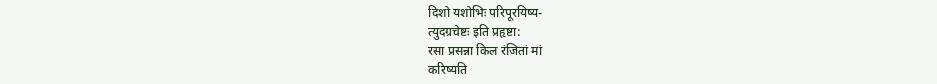दिशो यशोभिः परिपूरयिष्य-
त्युदग्रचेष्टः इति प्रहृष्टा:
रसा प्रसन्ना किल रंजितां मां
करिष्यति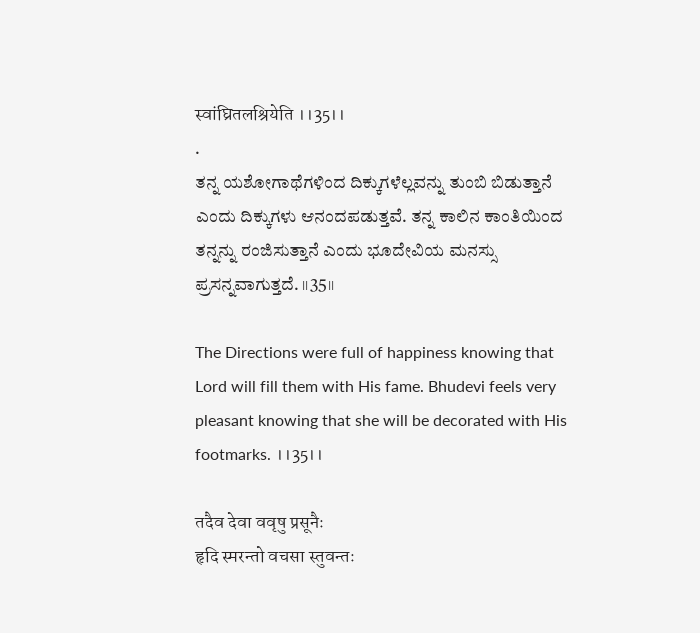स्वांघ्रितलश्रियेति ।।35।।
.
ತನ್ನ ಯಶೋಗಾಥೆಗಳಿಂದ ದಿಕ್ಕುಗಳೆಲ್ಲವನ್ನು ತುಂಬಿ ಬಿಡುತ್ತಾನೆ ಎಂದು ದಿಕ್ಕುಗಳು ಆನಂದಪಡುತ್ತವೆ. ತನ್ನ ಕಾಲಿನ ಕಾಂತಿಯಿಂದ ತನ್ನನ್ನು ರಂಜಿಸುತ್ತಾನೆ ಎಂದು ಭೂದೇವಿಯ ಮನಸ್ಸು ಪ್ರಸನ್ನವಾಗುತ್ತದೆ. ।।35।।

The Directions were full of happiness knowing that Lord will fill them with His fame. Bhudevi feels very pleasant knowing that she will be decorated with His footmarks. ।।35।।

तदैव देवा ववृषु प्रसूनैः
हृदि स्मरन्तो वचसा स्तुवन्तः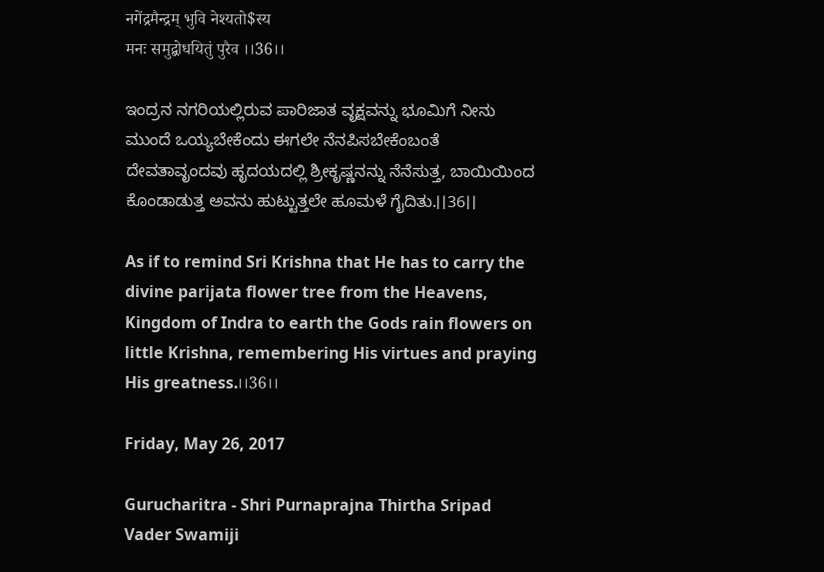नगेंद्रमैन्द्रम् भुवि नेश्यतो$स्य
मनः समुद्बोधयितुं पुरैव ।।36।।

ಇಂದ್ರನ ನಗರಿಯಲ್ಲಿರುವ ಪಾರಿಜಾತ ವೃಕ್ಷವನ್ನು ಭೂಮಿಗೆ ನೀನು ಮುಂದೆ ಒಯ್ಯಬೇಕೆಂದು ಈಗಲೇ ನೆನಪಿಸಬೇಕೆಂಬಂತೆ ದೇವತಾವೃಂದವು ಹೃದಯದಲ್ಲಿ ಶ್ರೀಕೃಷ್ಣನನ್ನು ನೆನೆಸುತ್ತ, ಬಾಯಿಯಿಂದ ಕೊಂಡಾಡುತ್ತ ಅವನು ಹುಟ್ಟುತ್ತಲೇ ಹೂಮಳೆ ಗೈದಿತು.।।36।।

As if to remind Sri Krishna that He has to carry the divine parijata flower tree from the Heavens, Kingdom of Indra to earth the Gods rain flowers on little Krishna, remembering His virtues and praying His greatness.।।36।।

Friday, May 26, 2017

Gurucharitra - Shri Purnaprajna Thirtha Sripad Vader Swamiji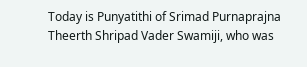Today is Punyatithi of Srimad Purnaprajna Theerth Shripad Vader Swamiji, who was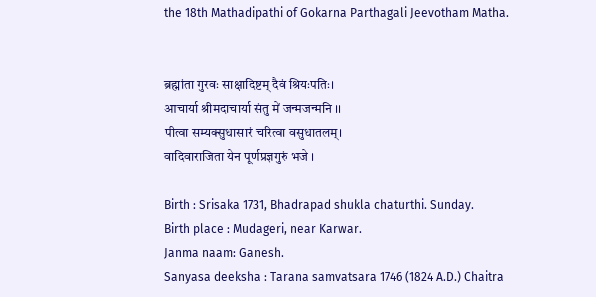the 18th Mathadipathi of Gokarna Parthagali Jeevotham Matha.


ब्रह्मांता गुरवः साक्षादिष्टम् दैवं श्रियःपतिः।
आचार्या श्रीमदाचार्या संतु में जन्मजन्मनि ।।
पीत्वा सम्यक्सुधासारं चरित्वा वसुधातलम्।
वादिवाराजिता येन पूर्णप्रज्ञगुरुं भजे ।

Birth : Srisaka 1731, Bhadrapad shukla chaturthi. Sunday.
Birth place : Mudageri, near Karwar.
Janma naam: Ganesh.
Sanyasa deeksha : Tarana samvatsara 1746 (1824 A.D.) Chaitra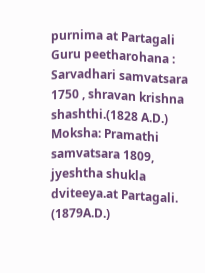purnima at Partagali
Guru peetharohana : Sarvadhari samvatsara 1750 , shravan krishna shashthi.(1828 A.D.)
Moksha: Pramathi samvatsara 1809, jyeshtha shukla dviteeya.at Partagali. (1879A.D.)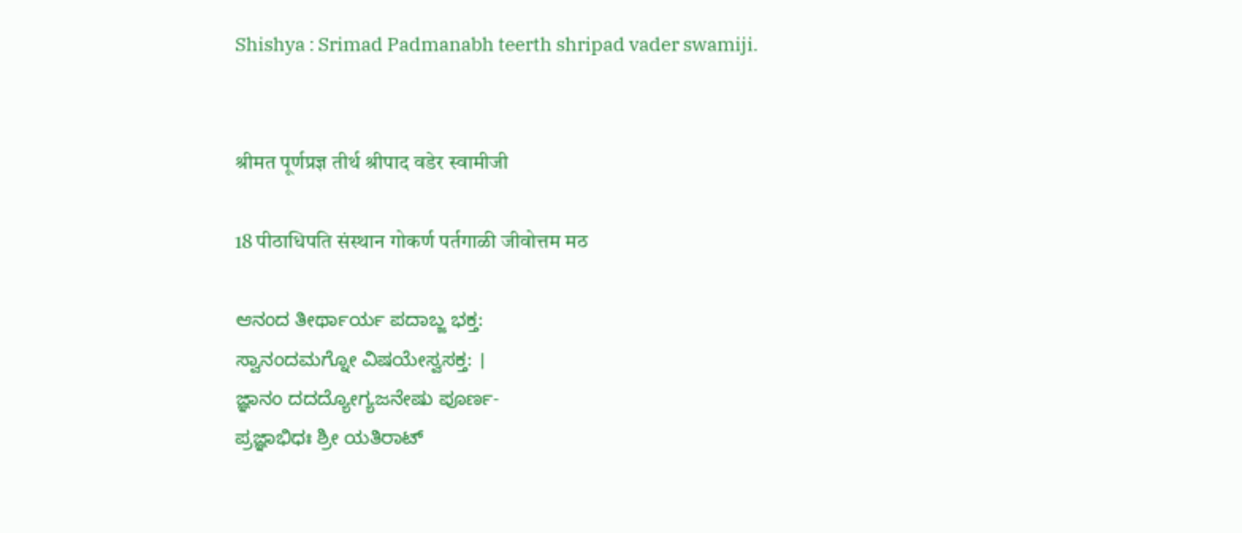Shishya : Srimad Padmanabh teerth shripad vader swamiji.


श्रीमत पूर्णप्रज्ञ तीर्थ श्रीपाद वडेर स्वामीजी

18 पीठाधिपति संस्थान गोकर्ण पर्तगाळी जीवोत्तम मठ

ಆನಂದ ತೀರ್ಥಾರ್ಯ ಪದಾಬ್ಜ ಭಕ್ತ:
ಸ್ವಾನಂದಮಗ್ನೋ ವಿಷಯೇಸ್ವಸಕ್ತ: ।
ಜ್ಞಾನಂ ದದದ್ಯೋಗ್ಯಜನೇಷು ಪೂರ್ಣ-
ಪ್ರಜ್ಞಾಭಿಧಃ ಶ್ರೀ ಯತಿರಾಟ್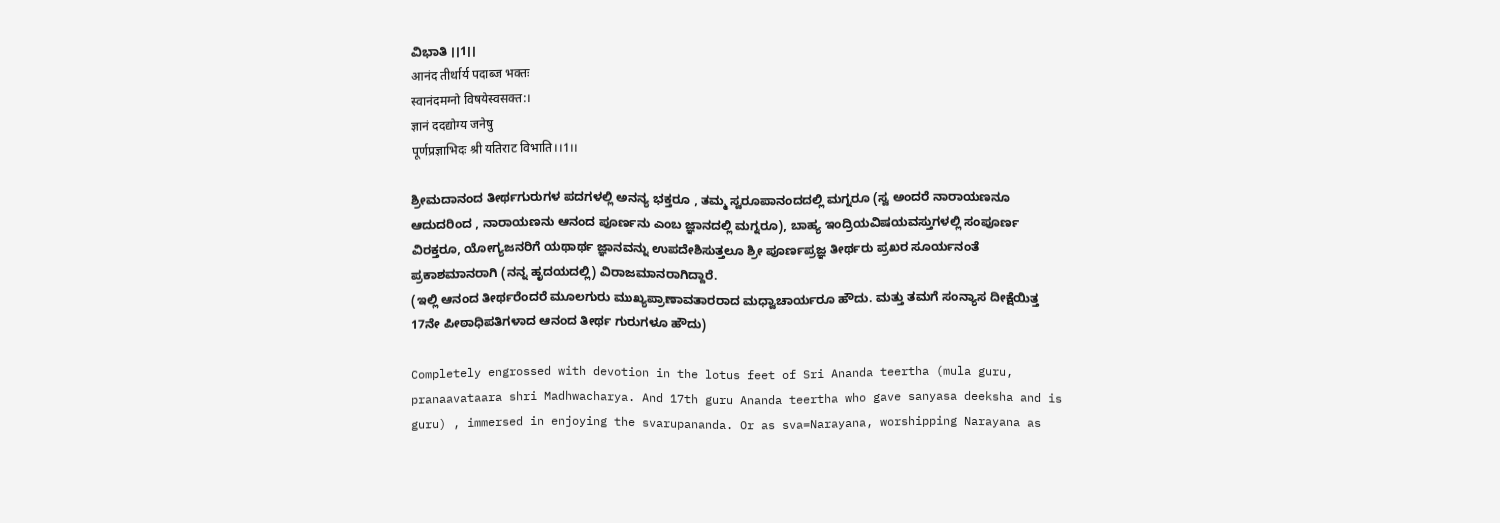ವಿಭಾತಿ ।।1।।
आनंद तीर्थार्य पदाब्ज भक्तः
स्वानंदमग्नो विषयेस्वसक्त:।
ज्ञानं ददद्योग्य जनेषु
पूर्णप्रज्ञाभिदः श्री यतिराट विभाति।।1।।

ಶ್ರೀಮದಾನಂದ ತೀರ್ಥಗುರುಗಳ ಪದಗಳಲ್ಲಿ ಅನನ್ಯ ಭಕ್ತರೂ , ತಮ್ಮ ಸ್ವರೂಪಾನಂದದಲ್ಲಿ ಮಗ್ನರೂ (ಸ್ವ ಅಂದರೆ ನಾರಾಯಣನೂ ಆದುದರಿಂದ , ನಾರಾಯಣನು ಆನಂದ ಪೂರ್ಣನು ಎಂಬ ಜ್ಞಾನದಲ್ಲಿ ಮಗ್ನರೂ), ಬಾಹ್ಯ ಇಂದ್ರಿಯವಿಷಯವಸ್ತುಗಳಲ್ಲಿ ಸಂಪೂರ್ಣ ವಿರಕ್ತರೂ, ಯೋಗ್ಯಜನರಿಗೆ ಯಥಾರ್ಥ ಜ್ಞಾನವನ್ನು ಉಪದೇಶಿಸುತ್ತಲೂ ಶ್ರೀ ಪೂರ್ಣಪ್ರಜ್ಞ ತೀರ್ಥರು ಪ್ರಖರ ಸೂರ್ಯನಂತೆ ಪ್ರಕಾಶಮಾನರಾಗಿ (ನನ್ನ ಹೃದಯದಲ್ಲಿ) ವಿರಾಜಮಾನರಾಗಿದ್ದಾರೆ.
(ಇಲ್ಲಿ ಆನಂದ ತೀರ್ಥರೆಂದರೆ ಮೂಲಗುರು ಮುಖ್ಯಪ್ರಾಣಾವತಾರರಾದ ಮಧ್ವಾಚಾರ್ಯರೂ ಹೌದು. ಮತ್ತು ತಮಗೆ ಸಂನ್ಯಾಸ ದೀಕ್ಷೆಯಿತ್ತ 17ನೇ ಪೀಠಾಧಿಪತಿಗಳಾದ ಆನಂದ ತೀರ್ಥ ಗುರುಗಳೂ ಹೌದು)

Completely engrossed with devotion in the lotus feet of Sri Ananda teertha (mula guru, pranaavataara shri Madhwacharya. And 17th guru Ananda teertha who gave sanyasa deeksha and is guru) , immersed in enjoying the svarupananda. Or as sva=Narayana, worshipping Narayana as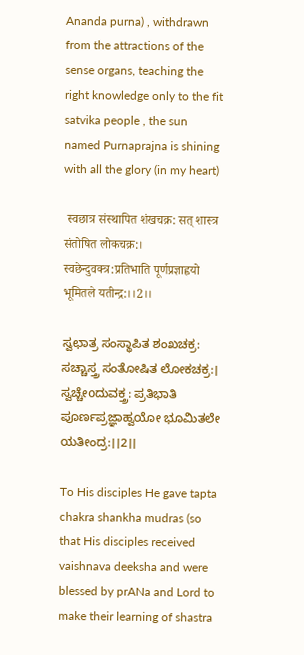Ananda purna) , withdrawn from the attractions of the sense organs, teaching the right knowledge only to the fit satvika people , the sun named Purnaprajna is shining with all the glory (in my heart)

 स्वछात्र संस्थापित शंखचक्र: सत् शास्त्र संतोषित लोकचक्र:।
स्वछेन्दुवक्त्र:प्रतिभाति पूर्णप्रज्ञाह्वयो भूमितले यतीन्द्र:।।2।।

ಸ್ವಛಾತ್ರ ಸಂಸ್ಥಾಪಿತ ಶಂಖಚಕ್ರ: ಸಚ್ಚಾಸ್ತ್ರ ಸಂತೋಷಿತ ಲೋಕಚಕ್ರ:।
ಸ್ವಚ್ಚೇoದುವಕ್ತ್ರ: ಪ್ರತಿಭಾತಿ ಪೂರ್ಣಪ್ರಜ್ಞಾಹ್ವಯೋ ಭೂಮಿತಲೇ ಯತೀಂದ್ರ:।।2।।

To His disciples He gave tapta chakra shankha mudras (so that His disciples received vaishnava deeksha and were blessed by prANa and Lord to make their learning of shastra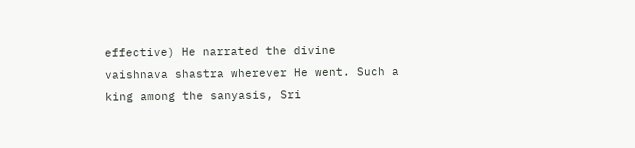effective) He narrated the divine vaishnava shastra wherever He went. Such a king among the sanyasis, Sri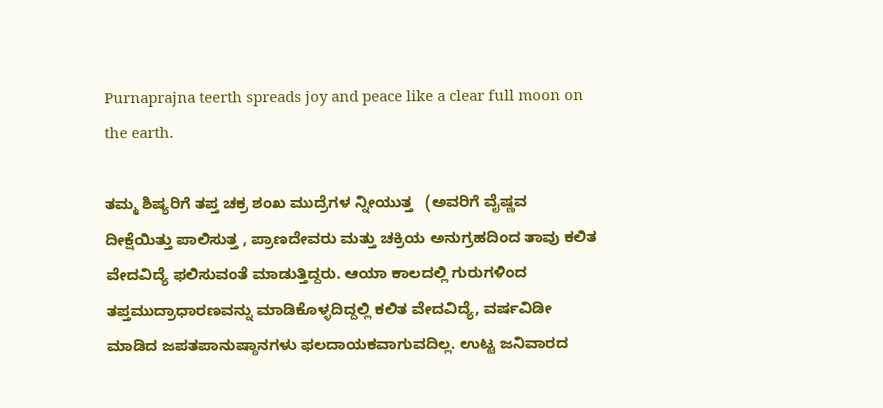Purnaprajna teerth spreads joy and peace like a clear full moon on the earth.

ತಮ್ಮ ಶಿಷ್ಯರಿಗೆ ತಪ್ತ ಚಕ್ರ ಶಂಖ ಮುದ್ರೆಗಳ ನ್ನೀಯುತ್ತ   (ಅವರಿಗೆ ವೈಷ್ಣವ ದೀಕ್ಷೆಯಿತ್ತು ಪಾಲಿಸುತ್ತ , ಪ್ರಾಣದೇವರು ಮತ್ತು ಚಕ್ರಿಯ ಅನುಗ್ರಹದಿಂದ ತಾವು ಕಲಿತ ವೇದವಿದ್ಯೆ ಫಲಿಸುವಂತೆ ಮಾಡುತ್ತಿದ್ದರು. ಆಯಾ ಕಾಲದಲ್ಲಿ ಗುರುಗಳಿಂದ ತಪ್ತಮುದ್ರಾಧಾರಣವನ್ನು ಮಾಡಿಕೊಳ್ಳದಿದ್ದಲ್ಲಿ ಕಲಿತ ವೇದವಿದ್ಯೆ, ವರ್ಷವಿಡೀ ಮಾಡಿದ ಜಪತಪಾನುಷ್ಠಾನಗಳು ಫಲದಾಯಕವಾಗುವದಿಲ್ಲ. ಉಟ್ಟ ಜನಿವಾರದ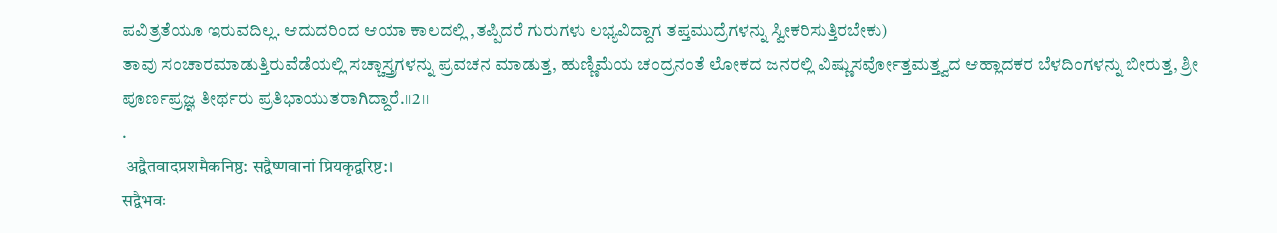ಪವಿತ್ರತೆಯೂ ಇರುವದಿಲ್ಲ. ಆದುದರಿಂದ ಆಯಾ ಕಾಲದಲ್ಲಿ ,ತಪ್ಪಿದರೆ ಗುರುಗಳು ಲಭ್ಯವಿದ್ದಾಗ ತಪ್ತಮುದ್ರೆಗಳನ್ನು ಸ್ವೀಕರಿಸುತ್ತಿರಬೇಕು)
ತಾವು ಸಂಚಾರಮಾಡುತ್ತಿರುವೆಡೆಯಲ್ಲಿ ಸಚ್ಚಾಸ್ತ್ರಗಳನ್ನು ಪ್ರವಚನ ಮಾಡುತ್ತ, ಹುಣ್ಣಿಮೆಯ ಚಂದ್ರನಂತೆ ಲೋಕದ ಜನರಲ್ಲಿ ವಿಷ್ಣುಸರ್ವೋತ್ತಮತ್ತ್ವದ ಆಹ್ಲಾದಕರ ಬೆಳದಿಂಗಳನ್ನು ಬೀರುತ್ತ, ಶ್ರೀ ಪೂರ್ಣಪ್ರಜ್ಞ ತೀರ್ಥರು ಪ್ರತಿಭಾಯುತರಾಗಿದ್ದಾರೆ.।।2।।
.
 अद्वैतवादप्रशमैकनिष्ठ: सद्वैष्णवानां प्रियकृद्वरिष्ट:।
सद्वैभवः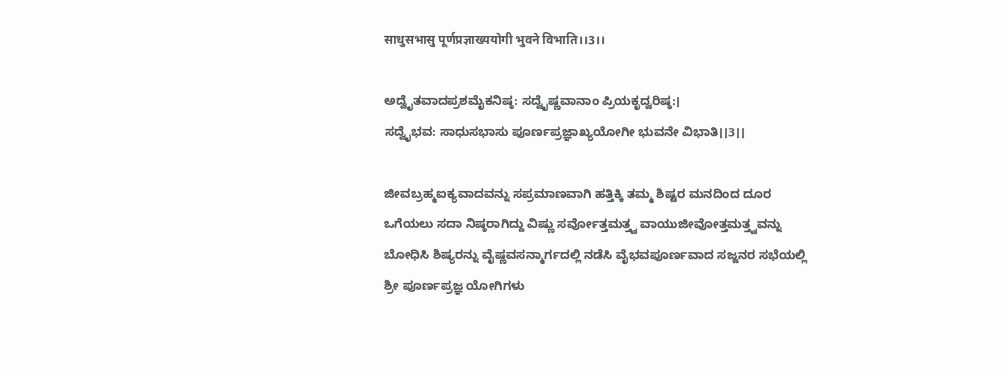साधुसभासु पूर्णप्रज्ञाख्ययोगी भुवने विभाति।।3।।

ಅದ್ವೈತವಾದಪ್ರಶಮೈಕನಿಷ್ಠ: ಸದ್ವೈಷ್ಣವಾನಾಂ ಪ್ರಿಯಕೃದ್ವರಿಷ್ಠ:।
ಸದ್ವೈಭವ: ಸಾಧುಸಭಾಸು ಪೂರ್ಣಪ್ರಜ್ಞಾಖ್ಯಯೋಗೀ ಭುವನೇ ವಿಭಾತಿ।।3।।

ಜೀವಬ್ರಹ್ಮಐಕ್ಯವಾದವನ್ನು ಸಪ್ರಮಾಣವಾಗಿ ಹತ್ತಿಕ್ಕಿ ತಮ್ಮ ಶಿಷ್ಟರ ಮನದಿಂದ ದೂರ ಒಗೆಯಲು ಸದಾ ನಿಷ್ಠರಾಗಿದ್ದು ವಿಷ್ಣು ಸರ್ವೋತ್ತಮತ್ತ್ವ ವಾಯುಜೀವೋತ್ತಮತ್ತ್ವವನ್ನು ಬೋಧಿಸಿ ಶಿಷ್ಯರನ್ನು ವೈಷ್ಣವಸನ್ಮಾರ್ಗದಲ್ಲಿ ನಡೆಸಿ ವೈಭವಪೂರ್ಣವಾದ ಸಜ್ಜನರ ಸಭೆಯಲ್ಲಿ ಶ್ರೀ ಪೂರ್ಣಪ್ರಜ್ಞ ಯೋಗಿಗಳು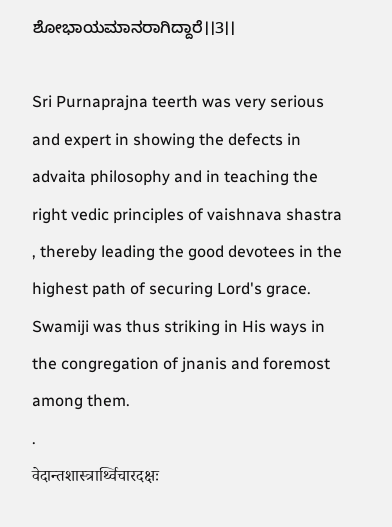ಶೋಭಾಯಮಾನರಾಗಿದ್ದಾರೆ।।3।।

Sri Purnaprajna teerth was very serious and expert in showing the defects in advaita philosophy and in teaching the right vedic principles of vaishnava shastra , thereby leading the good devotees in the highest path of securing Lord's grace. Swamiji was thus striking in His ways in the congregation of jnanis and foremost among them.
.
वेदान्तशास्त्रार्थ्विचारदक्षः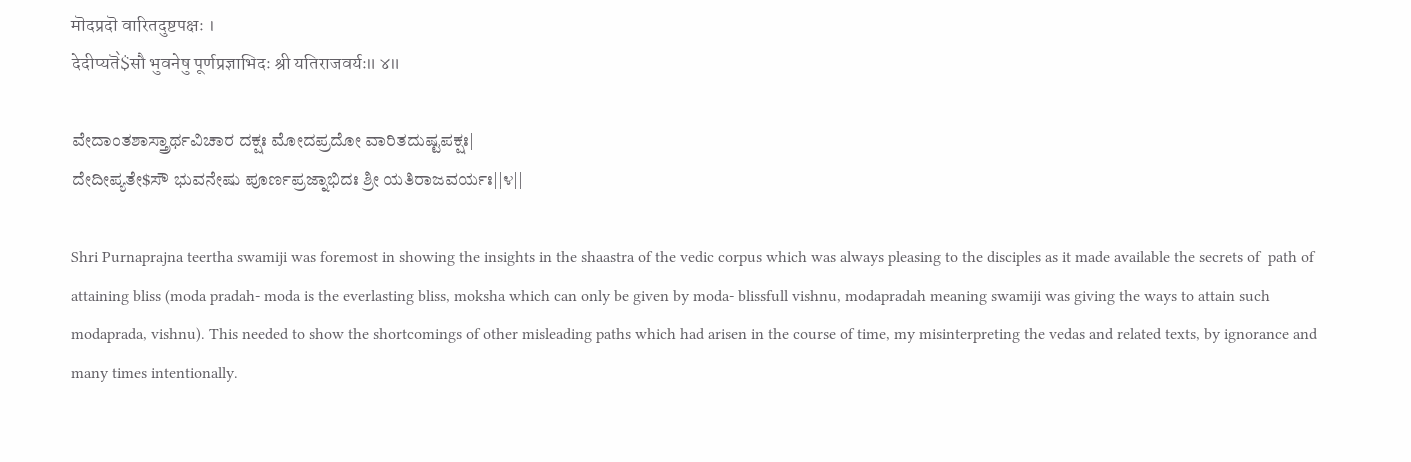मॊदप्रदॊ वारितदुष्टपक्षः ।
देदीप्यतॆ॓$सौ भुवनेषु पूर्णप्रज्ञाभिदः श्री यतिराजवर्यः॥ ४॥

ವೇದಾಂತಶಾಸ್ತ್ರಾರ್ಥವಿಚಾರ ದಕ್ಷಃ ಮೋದಪ್ರದೋ ವಾರಿತದುಷ್ಟಪಕ್ಷಃ|
ದೇದೀಪ್ಯತೇ$ಸೌ ಭುವನೇಷು ಪೂರ್ಣಪ್ರಜ್ನಾಭಿದಃ ಶ್ರೀ ಯತಿರಾಜವರ್ಯಃ||೪||

Shri Purnaprajna teertha swamiji was foremost in showing the insights in the shaastra of the vedic corpus which was always pleasing to the disciples as it made available the secrets of  path of attaining bliss (moda pradah- moda is the everlasting bliss, moksha which can only be given by moda- blissfull vishnu, modapradah meaning swamiji was giving the ways to attain such modaprada, vishnu). This needed to show the shortcomings of other misleading paths which had arisen in the course of time, my misinterpreting the vedas and related texts, by ignorance and many times intentionally.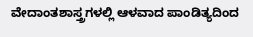ವೇದಾಂತಶಾಸ್ತ್ರಗಳಲ್ಲಿ ಆಳವಾದ ಪಾಂಡಿತ್ಯದಿಂದ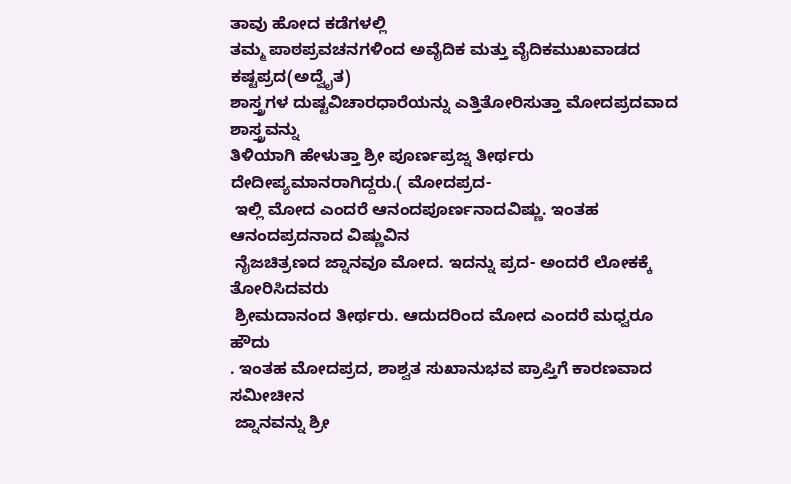ತಾವು ಹೋದ ಕಡೆಗಳಲ್ಲಿ
ತಮ್ಮ ಪಾಠಪ್ರವಚನಗಳಿಂದ ಅವೈದಿಕ ಮತ್ತು ವೈದಿಕಮುಖವಾಡದ ಕಷ್ಟಪ್ರದ(ಅದ್ವೈತ)
ಶಾಸ್ತ್ರಗಳ ದುಷ್ಟವಿಚಾರಧಾರೆಯನ್ನು ಎತ್ತಿತೋರಿಸುತ್ತಾ ಮೋದಪ್ರದವಾದ ಶಾಸ್ತ್ರವನ್ನು
ತಿಳಿಯಾಗಿ ಹೇಳುತ್ತಾ ಶ್ರೀ ಪೂರ್ಣಪ್ರಜ್ನ ತೀರ್ಥರು ದೇದೀಪ್ಯಮಾನರಾಗಿದ್ದರು.( ಮೋದಪ್ರದ-
 ಇಲ್ಲಿ ಮೋದ ಎಂದರೆ ಆನಂದಪೂರ್ಣನಾದವಿಷ್ಣು. ಇಂತಹ ಆನಂದಪ್ರದನಾದ ವಿಷ್ಣುವಿನ
 ನೈಜಚಿತ್ರಣದ ಜ್ನಾನವೂ ಮೋದ. ಇದನ್ನು ಪ್ರದ- ಅಂದರೆ ಲೋಕಕ್ಕೆ ತೋರಿಸಿದವರು
 ಶ್ರೀಮದಾನಂದ ತೀರ್ಥರು. ಆದುದರಿಂದ ಮೋದ ಎಂದರೆ ಮಧ್ವರೂ ಹೌದು
. ಇಂತಹ ಮೋದಪ್ರದ, ಶಾಶ್ವತ ಸುಖಾನುಭವ ಪ್ರಾಪ್ತಿಗೆ ಕಾರಣವಾದ ಸಮೀಚೀನ
 ಜ್ನಾನವನ್ನು ಶ್ರೀ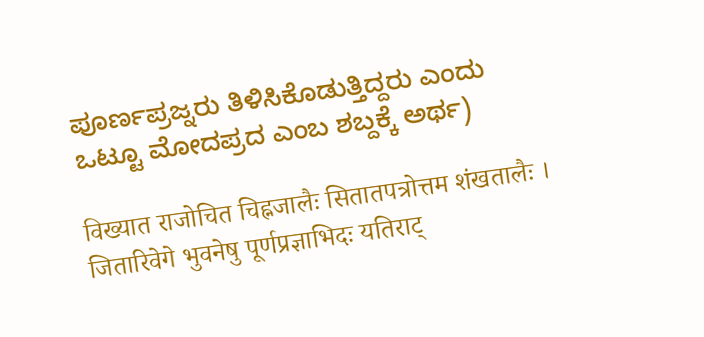ಪೂರ್ಣಪ್ರಜ್ನರು ತಿಳಿಸಿಕೊಡುತ್ತಿದ್ದರು ಎಂದು ಒಟ್ಟೂ ಮೋದಪ್ರದ ಎಂಬ ಶಬ್ದಕ್ಕೆ ಅರ್ಥ)

विख्यात राजोचित चिह्नजालैः सितातपत्रोत्तम शंखतालैः ।
जितारिवेगे भुवनेषु पूर्णप्रज्ञाभिदः यतिराट्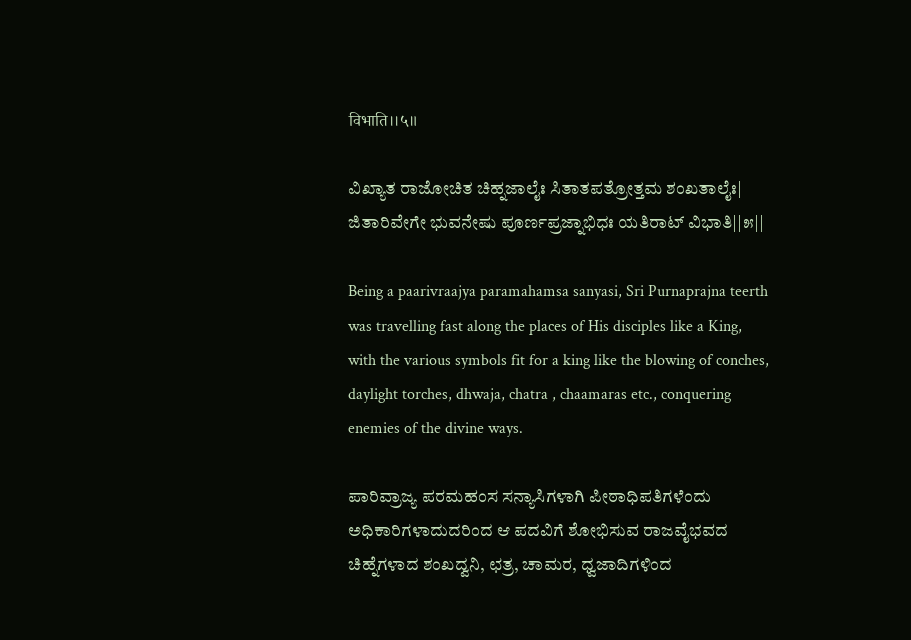विभाति।।५॥

ವಿಖ್ಯಾತ ರಾಜೋಚಿತ ಚಿಹ್ನಜಾಲೈಃ ಸಿತಾತಪತ್ರೋತ್ತಮ ಶಂಖತಾಲೈಃ|
ಜಿತಾರಿವೇಗೇ ಭುವನೇಷು ಪೂರ್ಣಪ್ರಜ್ನಾಭಿಧಃ ಯತಿರಾಟ್ ವಿಭಾತಿ||೫||

Being a paarivraajya paramahamsa sanyasi, Sri Purnaprajna teerth was travelling fast along the places of His disciples like a King, with the various symbols fit for a king like the blowing of conches, daylight torches, dhwaja, chatra , chaamaras etc., conquering enemies of the divine ways.

ಪಾರಿವ್ರಾಜ್ಯ ಪರಮಹಂಸ ಸನ್ಯಾಸಿಗಳಾಗಿ ಪೀಠಾಧಿಪತಿಗಳೆಂದು ಅಧಿಕಾರಿಗಳಾದುದರಿಂದ ಆ ಪದವಿಗೆ ಶೋಭಿಸುವ ರಾಜವೈಭವದ ಚಿಹ್ನೆಗಳಾದ ಶಂಖದ್ವನಿ, ಛತ್ರ, ಚಾಮರ, ಧ್ವಜಾದಿಗಳಿಂದ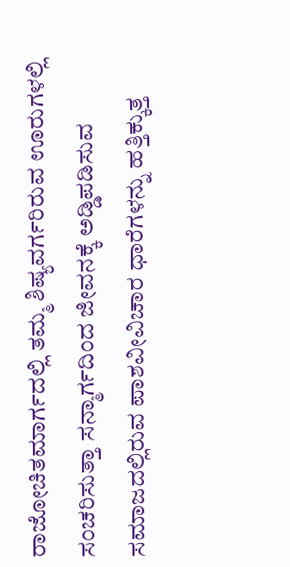ರಾಜೋಚಿತಮಾರ್ಗದಲ್ಲಿ ತಮ್ಮ ಶಿಷ್ಯವರ್ಗರಿರುವ ಊರುಗಳಲ್ಲಿ ಸಂಚರಿಸುತ್ತಾ ಸನ್ಮಾರ್ಗದಿಂದ ಜೀವನಕ್ಕೆ ಅಡ್ಡಿಪಡಿಸುವ ಸಮಾಜದಲ್ಲಿರುವ ಪಾಶವೀವಿಚಾರ ಧಾರೆಗಳನ್ನು ಹತ್ತಿಕ್ಕುತ್ತ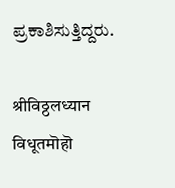ಪ್ರಕಾಶಿಸುತ್ತಿದ್ದರು.

श्रीविठ्ठलध्यान विधूतमॊहॊ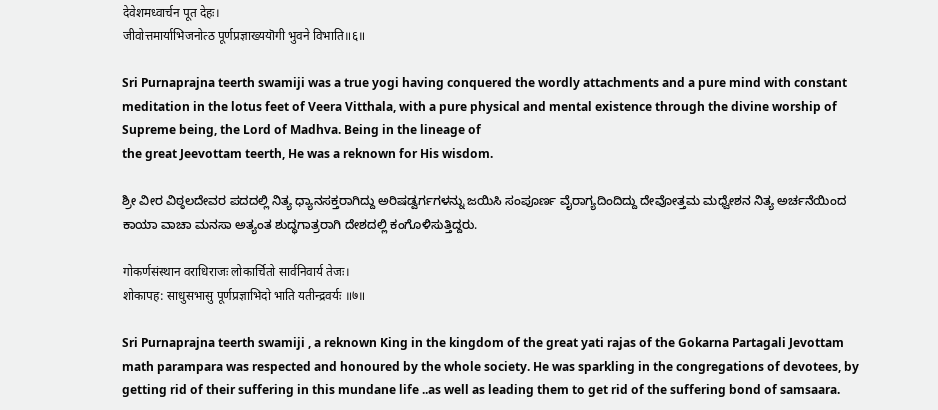देवेशमध्वार्चन पूत देहः।
जीवोत्तमार्याभिजनोत्ठ पूर्णप्रज्ञाख्ययॊगी भुवने विभाति॥६॥

Sri Purnaprajna teerth swamiji was a true yogi having conquered the wordly attachments and a pure mind with constant meditation in the lotus feet of Veera Vitthala, with a pure physical and mental existence through the divine worship of Supreme being, the Lord of Madhva. Being in the lineage of
the great Jeevottam teerth, He was a reknown for His wisdom.

ಶ್ರೀ ವೀರ ವಿಠ್ಠಲದೇವರ ಪದದಲ್ಲಿ ನಿತ್ಯ ಧ್ಯಾನಸಕ್ತರಾಗಿದ್ದು ಅರಿಷಡ್ವರ್ಗಗಳನ್ನು ಜಯಿಸಿ ಸಂಪೂರ್ಣ ವೈರಾಗ್ಯದಿಂದಿದ್ದು ದೇವೋತ್ತಮ ಮಧ್ವೇಶನ ನಿತ್ಯ ಅರ್ಚನೆಯಿಂದ ಕಾಯಾ ವಾಚಾ ಮನಸಾ ಅತ್ಯಂತ ಶುದ್ಧಗಾತ್ರರಾಗಿ ದೇಶದಲ್ಲಿ ಕಂಗೊಳಿಸುತ್ತಿದ್ದರು.

गोकर्णसंस्थान वराधिराजः लोकार्चितो सार्वनिवार्य तेजः।
शोकापह: साधुसभासु पूर्णप्रज्ञाभिदो भाति यतीन्द्रवर्यः ॥७॥

Sri Purnaprajna teerth swamiji , a reknown King in the kingdom of the great yati rajas of the Gokarna Partagali Jevottam math parampara was respected and honoured by the whole society. He was sparkling in the congregations of devotees, by getting rid of their suffering in this mundane life ..as well as leading them to get rid of the suffering bond of samsaara.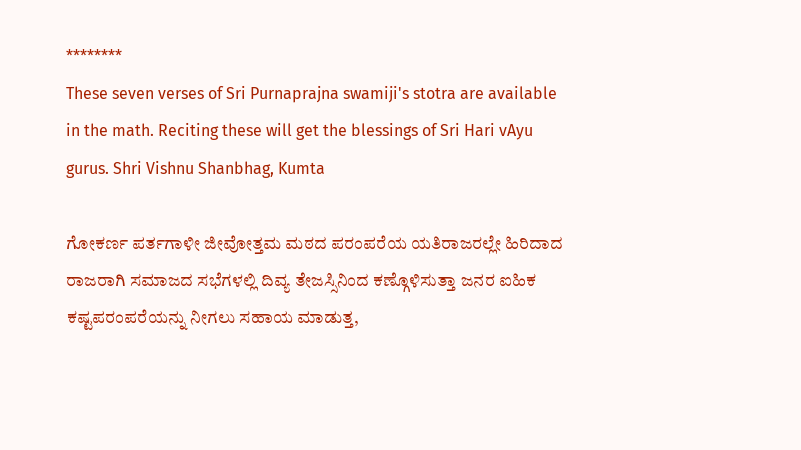********
These seven verses of Sri Purnaprajna swamiji's stotra are available in the math. Reciting these will get the blessings of Sri Hari vAyu gurus. Shri Vishnu Shanbhag, Kumta

ಗೋಕರ್ಣ ಪರ್ತಗಾಳೀ ಜೀವೋತ್ತಮ ಮಠದ ಪರಂಪರೆಯ ಯತಿರಾಜರಲ್ಲೇ ಹಿರಿದಾದ ರಾಜರಾಗಿ ಸಮಾಜದ ಸಭೆಗಳಲ್ಲಿ ದಿವ್ಯ ತೇಜಸ್ಸಿನಿಂದ ಕಣ್ಗೊಳಿಸುತ್ತಾ ಜನರ ಐಹಿಕ ಕಷ್ಟಪರಂಪರೆಯನ್ನು ನೀಗಲು ಸಹಾಯ ಮಾಡುತ್ತ,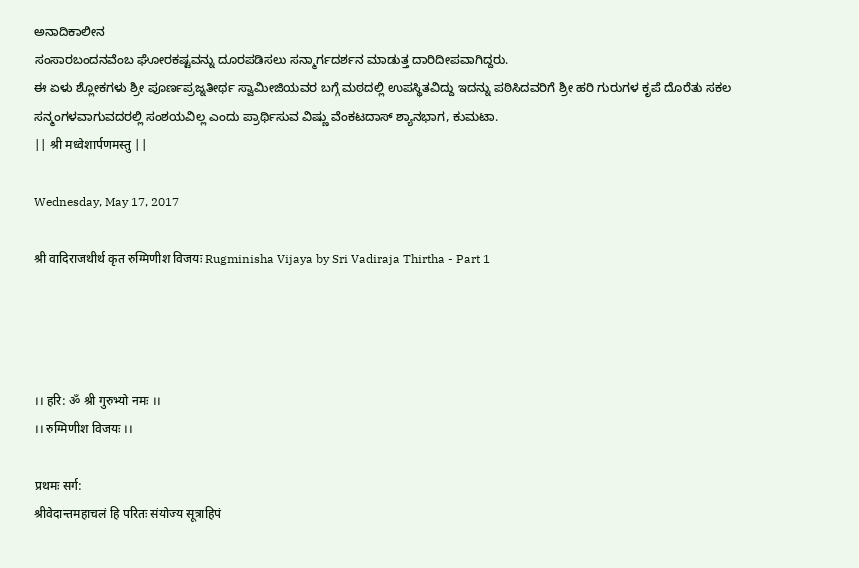ಅನಾದಿಕಾಲೀನ
ಸಂಸಾರಬಂದನವೆಂಬ ಘೋರಕಷ್ಟವನ್ನು ದೂರಪಡಿಸಲು ಸನ್ಮಾರ್ಗದರ್ಶನ ಮಾಡುತ್ತ ದಾರಿದೀಪವಾಗಿದ್ದರು.
ಈ ಏಳು ಶ್ಲೋಕಗಳು ಶ್ರೀ ಪೂರ್ಣಪ್ರಜ್ನತೀರ್ಥ ಸ್ವಾಮೀಜಿಯವರ ಬಗ್ಗೆ ಮಠದಲ್ಲಿ ಉಪಸ್ಥಿತವಿದ್ದು ಇದನ್ನು ಪಠಿಸಿದವರಿಗೆ ಶ್ರೀ ಹರಿ ಗುರುಗಳ ಕೃಪೆ ದೊರೆತು ಸಕಲ ಸನ್ಮಂಗಳವಾಗುವದರಲ್ಲಿ ಸಂಶಯವಿಲ್ಲ ಎಂದು ಪ್ರಾರ್ಥಿಸುವ ವಿಷ್ಣು ವೆಂಕಟದಾಸ್ ಶ್ಯಾನಭಾಗ, ಕುಮಟಾ.
|| श्री मध्वेशार्पणमस्तु ||

Wednesday, May 17, 2017

श्री वादिराजथीर्थ कृत रुग्मिणीश विजयः Rugminisha Vijaya by Sri Vadiraja Thirtha - Part 1




।। हरि: ॐ श्री गुरुभ्यो नमः ।।
।। रुग्मिणीश विजयः ।।

प्रथमः सर्ग:
श्रीवेदान्तमहाचलं हि परितः संयोज्य सूत्राहिपं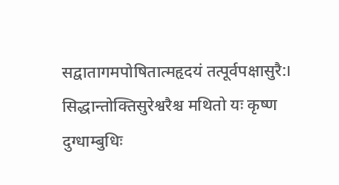सद्वातागमपोषितात्महृदयं तत्पूर्वपक्षासुरै:।
सिद्धान्तोक्तिसुरेश्वरैश्च मथितो यः कृष्ण दुग्धाम्बुधिः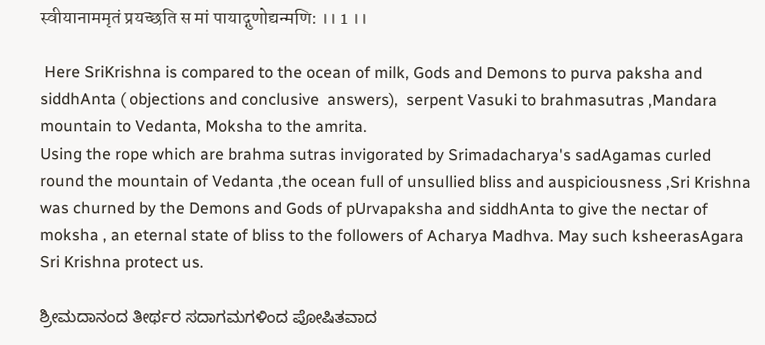स्वीयानाममृतं प्रयच्छति स मां पायाद्गुणोद्यन्मणि: ।। 1 ।।

 Here SriKrishna is compared to the ocean of milk, Gods and Demons to purva paksha and siddhAnta ( objections and conclusive  answers),  serpent Vasuki to brahmasutras ,Mandara mountain to Vedanta, Moksha to the amrita.
Using the rope which are brahma sutras invigorated by Srimadacharya's sadAgamas curled round the mountain of Vedanta ,the ocean full of unsullied bliss and auspiciousness ,Sri Krishna was churned by the Demons and Gods of pUrvapaksha and siddhAnta to give the nectar of moksha , an eternal state of bliss to the followers of Acharya Madhva. May such ksheerasAgara Sri Krishna protect us.

ಶ್ರೀಮದಾನಂದ ತೀರ್ಥರ ಸದಾಗಮಗಳಿಂದ ಪೋಷಿತವಾದ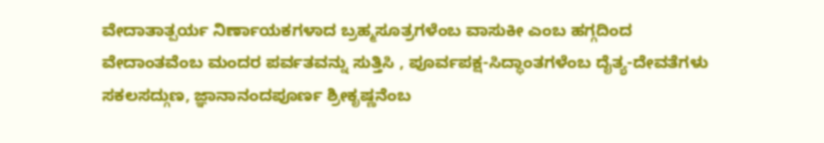ವೇದಾತಾತ್ಪರ್ಯ ನಿರ್ಣಾಯಕಗಳಾದ ಬ್ರಹ್ಮಸೂತ್ರಗಳೆಂಬ ವಾಸುಕೀ ಎಂಬ ಹಗ್ಗದಿಂದ ವೇದಾಂತವೆಂಬ ಮಂದರ ಪರ್ವತವನ್ನು ಸುತ್ತಿಸಿ , ಪೂರ್ವಪಕ್ಷ-ಸಿದ್ಧಾಂತಗಳೆಂಬ ದೈತ್ಯ-ದೇವತೆಗಳು ಸಕಲಸದ್ಗುಣ, ಜ್ಞಾನಾನಂದಪೂರ್ಣ ಶ್ರೀಕೃಷ್ಣನೆಂಬ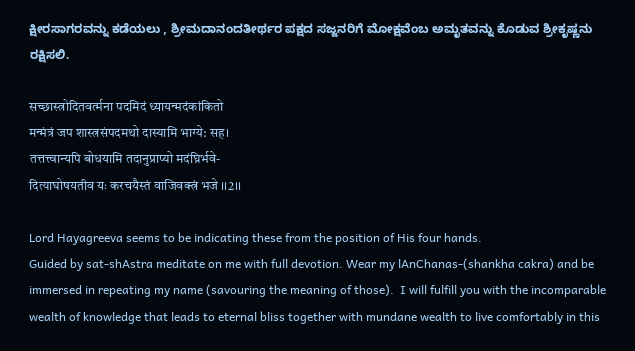ಕ್ಷೀರಸಾಗರವನ್ನು ಕಡೆಯಲು , ಶ್ರೀಮದಾನಂದತೀರ್ಥರ ಪಕ್ಷದ ಸಜ್ಜನರಿಗೆ ಮೋಕ್ಷವೆಂಬ ಅಮೃತವನ್ನು ಕೊಡುವ ಶ್ರೀಕೃಷ್ಣನು ರಕ್ಷಿಸಲಿ.

सच्छास्त्रोदितवर्त्मना पदमिदं ध्यायन्मदंकांकितो
मन्मंत्रं जप शास्त्रसंपदमथो दास्यामि भाग्ये: सह।
तत्तत्त्वान्यपि बोधयामि तदानुप्राप्यो मदंघ्रिर्भवे-
दित्याघोषयतीव यः करचयैस्तं वाजिवक्त्रं भजे ।।2।।

Lord Hayagreeva seems to be indicating these from the position of His four hands.
Guided by sat-shAstra meditate on me with full devotion. Wear my lAnChanas-(shankha cakra) and be immersed in repeating my name (savouring the meaning of those).  I will fulfill you with the incomparable wealth of knowledge that leads to eternal bliss together with mundane wealth to live comfortably in this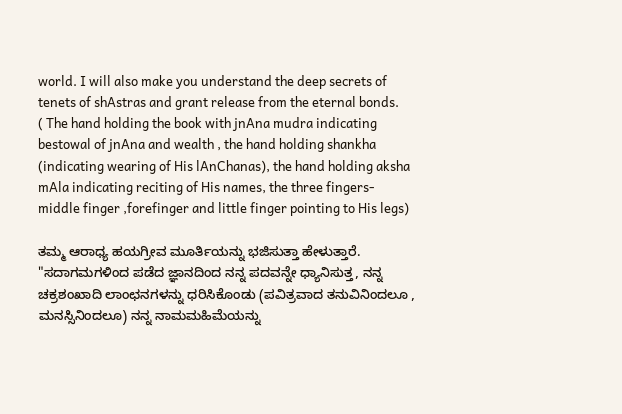world. I will also make you understand the deep secrets of tenets of shAstras and grant release from the eternal bonds.
( The hand holding the book with jnAna mudra indicating bestowal of jnAna and wealth , the hand holding shankha (indicating wearing of His lAnChanas), the hand holding aksha mAla indicating reciting of His names, the three fingers- middle finger ,forefinger and little finger pointing to His legs)

ತಮ್ಮ ಆರಾಧ್ಯ ಹಯಗ್ರೀವ ಮೂರ್ತಿಯನ್ನು ಭಜಿಸುತ್ತಾ ಹೇಳುತ್ತಾರೆ.
"ಸದಾಗಮಗಳಿಂದ ಪಡೆದ ಜ್ಞಾನದಿಂದ ನನ್ನ ಪದವನ್ನೇ ಧ್ಯಾನಿಸುತ್ತ, ನನ್ನ ಚಕ್ರಶಂಖಾದಿ ಲಾಂಛನಗಳನ್ನು ಧರಿಸಿಕೊಂಡು (ಪವಿತ್ರವಾದ ತನುವಿನಿಂದಲೂ , ಮನಸ್ಸಿನಿಂದಲೂ) ನನ್ನ ನಾಮಮಹಿಮೆಯನ್ನು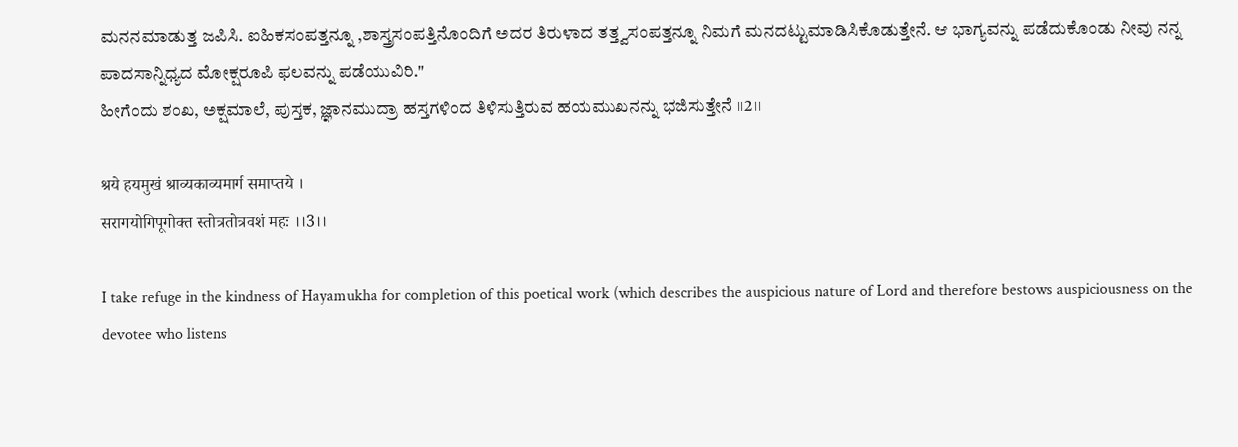ಮನನಮಾಡುತ್ತ ಜಪಿಸಿ. ಐಹಿಕಸಂಪತ್ತನ್ನೂ ,ಶಾಸ್ತ್ರಸಂಪತ್ತಿನೊಂದಿಗೆ ಅದರ ತಿರುಳಾದ ತತ್ತ್ವಸಂಪತ್ತನ್ನೂ ನಿಮಗೆ ಮನದಟ್ಟುಮಾಡಿಸಿಕೊಡುತ್ತೇನೆ. ಆ ಭಾಗ್ಯವನ್ನು ಪಡೆದುಕೊಂಡು ನೀವು ನನ್ನ ಪಾದಸಾನ್ನಿಧ್ಯದ ಮೋಕ್ಷರೂಪಿ ಫಲವನ್ನು ಪಡೆಯುವಿರಿ."
ಹೀಗೆಂದು ಶಂಖ, ಅಕ್ಷಮಾಲೆ, ಪುಸ್ತಕ, ಜ್ಞಾನಮುದ್ರಾ ಹಸ್ತಗಳಿಂದ ತಿಳಿಸುತ್ತಿರುವ ಹಯಮುಖನನ್ನು ಭಜಿಸುತ್ತೇನೆ ।।2।।

श्रये हयमुखं श्राव्यकाव्यमार्ग समाप्तये ।
सरागयोगिपूगोक्त स्तोत्रतोत्रवशं महः ।।3।।

I take refuge in the kindness of Hayamukha for completion of this poetical work (which describes the auspicious nature of Lord and therefore bestows auspiciousness on the devotee who listens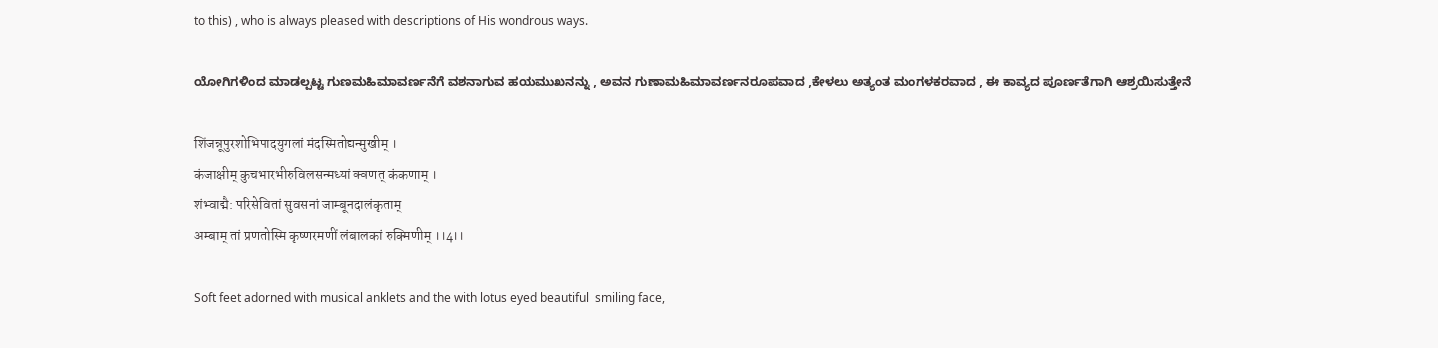to this) , who is always pleased with descriptions of His wondrous ways.

ಯೋಗಿಗಳಿಂದ ಮಾಡಲ್ಪಟ್ಟ ಗುಣಮಹಿಮಾವರ್ಣನೆಗೆ ವಶನಾಗುವ ಹಯಮುಖನನ್ನು , ಅವನ ಗುಣಾಮಹಿಮಾವರ್ಣನರೂಪವಾದ ,ಕೇಳಲು ಅತ್ಯಂತ ಮಂಗಳಕರವಾದ , ಈ ಕಾವ್ಯದ ಪೂರ್ಣತೆಗಾಗಿ ಆಶ್ರಯಿಸುತ್ತೇನೆ

शिंजन्नूपुरशोभिपादयुगलां मंदस्मितोद्यन्मुखीम् ।
कंजाक्षीम् कुचभारभीरुविलसन्मध्यां क्वणत् कंकणाम् ।
शंभ्वाद्मै: परिसेवितां सुवसनां जाम्बूनदालंकृताम्
अम्बाम् तां प्रणतोस्मि कृष्णरमणीं लंबालकां रुक्मिणीम् ।।4।।

Soft feet adorned with musical anklets and the with lotus eyed beautiful  smiling face,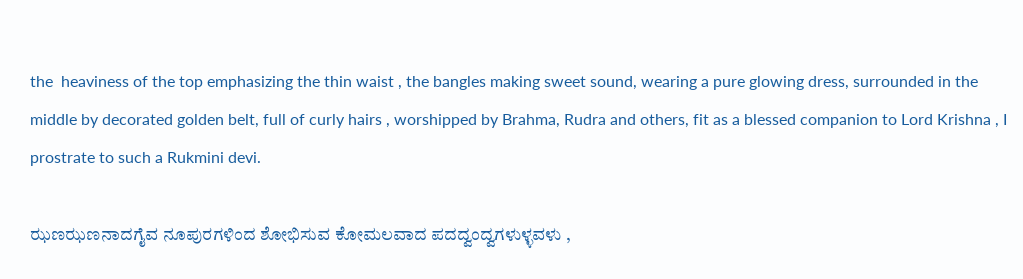the  heaviness of the top emphasizing the thin waist , the bangles making sweet sound, wearing a pure glowing dress, surrounded in the middle by decorated golden belt, full of curly hairs , worshipped by Brahma, Rudra and others, fit as a blessed companion to Lord Krishna , I prostrate to such a Rukmini devi.

ಝಣಝಣನಾದಗೈವ ನೂಪುರಗಳಿಂದ ಶೋಭಿಸುವ ಕೋಮಲವಾದ ಪದದ್ವಂದ್ವಗಳುಳ್ಳವಳು ,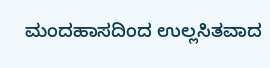ಮಂದಹಾಸದಿಂದ ಉಲ್ಲಸಿತವಾದ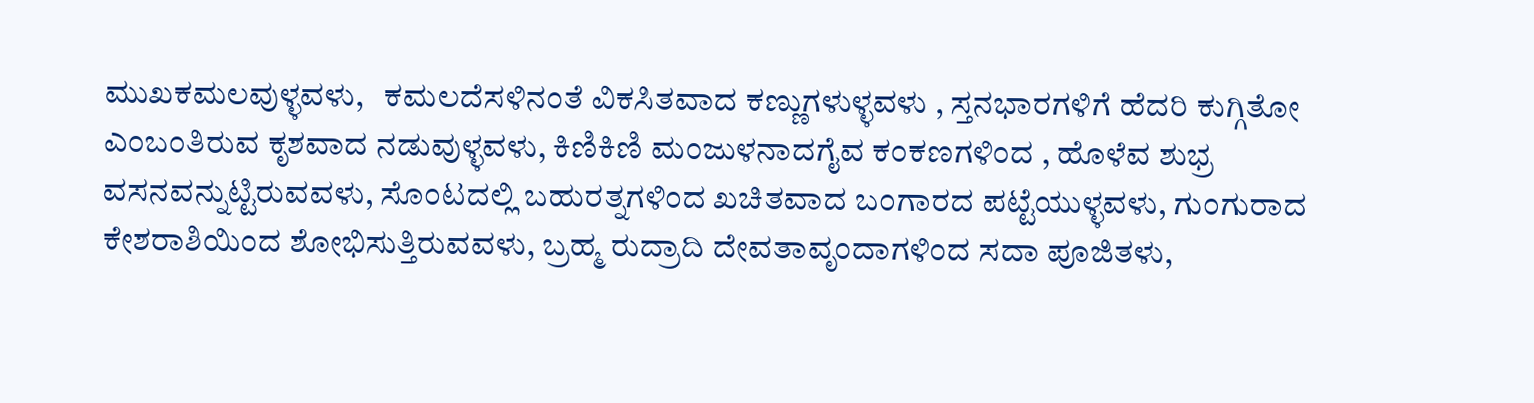ಮುಖಕಮಲವುಳ್ಳವಳು,   ಕಮಲದೆಸಳಿನಂತೆ ವಿಕಸಿತವಾದ ಕಣ್ಣುಗಳುಳ್ಳವಳು , ಸ್ತನಭಾರಗಳಿಗೆ ಹೆದರಿ ಕುಗ್ಗಿತೋ ಎಂಬಂತಿರುವ ಕೃಶವಾದ ನಡುವುಳ್ಳವಳು, ಕಿಣಿಕಿಣಿ ಮಂಜುಳನಾದಗೈವ ಕಂಕಣಗಳಿಂದ , ಹೊಳೆವ ಶುಭ್ರ ವಸನವನ್ನುಟ್ಟಿರುವವಳು, ಸೊಂಟದಲ್ಲಿ ಬಹುರತ್ನಗಳಿಂದ ಖಚಿತವಾದ ಬಂಗಾರದ ಪಟ್ಟೆಯುಳ್ಳವಳು, ಗುಂಗುರಾದ ಕೇಶರಾಶಿಯಿಂದ ಶೋಭಿಸುತ್ತಿರುವವಳು, ಬ್ರಹ್ಮ ರುದ್ರಾದಿ ದೇವತಾವೃಂದಾಗಳಿಂದ ಸದಾ ಪೂಜಿತಳು,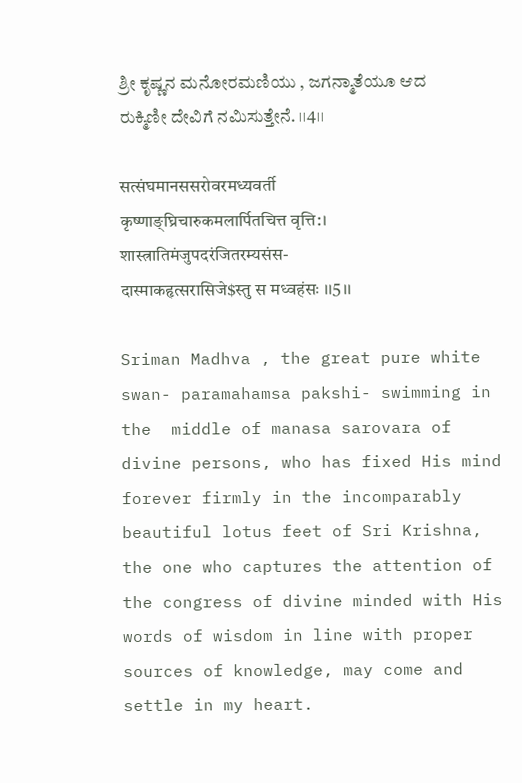ಶ್ರೀ ಕೃಷ್ಣನ ಮನೋರಮಣಿಯು , ಜಗನ್ಮಾತೆಯೂ ಆದ ರುಕ್ಮಿಣೀ ದೇವಿಗೆ ನಮಿಸುತ್ತೇನೆ. ।।4।।

सत्संघमानससरोवरमध्यवर्ती
कृष्णाङ्घ्रिचारुकमलार्पितचित्त वृत्ति:।
शास्त्रातिमंजुपदरंजितरम्यसंस-
दास्माकहृत्सरासिजे$स्तु स मध्वहंसः ।।5।।

Sriman Madhva , the great pure white swan- paramahamsa pakshi- swimming in the  middle of manasa sarovara of divine persons, who has fixed His mind forever firmly in the incomparably beautiful lotus feet of Sri Krishna, the one who captures the attention of the congress of divine minded with His words of wisdom in line with proper sources of knowledge, may come and settle in my heart.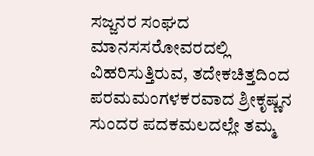ಸಜ್ಜನರ ಸಂಘದ ಮಾನಸಸರೋವರದಲ್ಲಿ ವಿಹರಿಸುತ್ತಿರುವ, ತದೇಕಚಿತ್ತದಿಂದ ಪರಮಮಂಗಳಕರವಾದ ಶ್ರೀಕೃಷ್ಣನ ಸುಂದರ ಪದಕಮಲದಲ್ಲೇ ತಮ್ಮ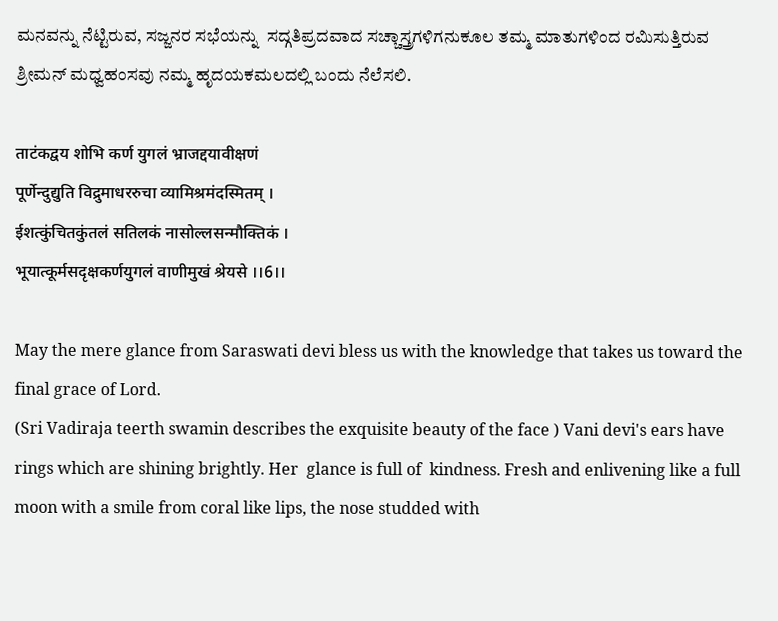ಮನವನ್ನು ನೆಟ್ಟಿರುವ, ಸಜ್ಜನರ ಸಭೆಯನ್ನು  ಸದ್ಗತಿಪ್ರದವಾದ ಸಚ್ಚಾಸ್ತ್ರಗಳಿಗನುಕೂಲ ತಮ್ಮ ಮಾತುಗಳಿಂದ ರಮಿಸುತ್ತಿರುವ ಶ್ರೀಮನ್ ಮಧ್ವಹಂಸವು ನಮ್ಮ ಹೃದಯಕಮಲದಲ್ಲಿ ಬಂದು ನೆಲೆಸಲಿ.

ताटंकद्वय शोभि कर्ण युगलं भ्राजद्दयावीक्षणं
पूर्णेन्दुद्युति विद्रुमाधररुचा व्यामिश्रमंदस्मितम् ।
ईशत्कुंचितकुंतलं सतिलकं नासोल्लसन्मौक्तिकं ।
भूयात्कूर्मसदृक्षकर्णयुगलं वाणीमुखं श्रेयसे ।।6।।

May the mere glance from Saraswati devi bless us with the knowledge that takes us toward the final grace of Lord.
(Sri Vadiraja teerth swamin describes the exquisite beauty of the face ) Vani devi's ears have rings which are shining brightly. Her  glance is full of  kindness. Fresh and enlivening like a full moon with a smile from coral like lips, the nose studded with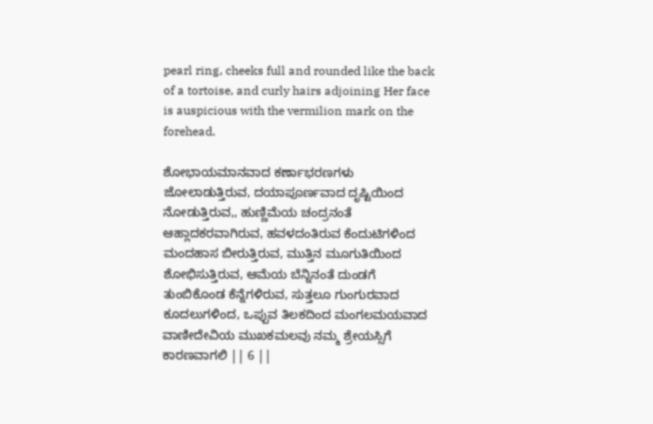pearl ring, cheeks full and rounded like the back of a tortoise, and curly hairs adjoining Her face is auspicious with the vermilion mark on the forehead.

ಶೋಭಾಯಮಾನವಾದ ಕರ್ಣಾಭರಣಗಳು ಜೋಲಾಡುತ್ತಿರುವ, ದಯಾಪೂರ್ಣವಾದ ದೃಷ್ಟಿಯಿಂದ ನೋಡುತ್ತಿರುವ,, ಹುಣ್ಣಿಮೆಯ ಚಂದ್ರನಂತೆ ಆಹ್ಲಾದಕರವಾಗಿರುವ, ಹವಳದಂತಿರುವ ಕೆಂದುಟಿಗಳಿಂದ ಮಂದಹಾಸ ಬೀರುತ್ತಿರುವ, ಮುತ್ತಿನ ಮೂಗುತಿಯಿಂದ ಶೋಭಿಸುತ್ತಿರುವ, ಆಮೆಯ ಬೆನ್ನಿನಂತೆ ದುಂಡಗೆ ತುಂಬಿಕೊಂಡ ಕೆನ್ನೆಗಳಿರುವ, ಸುತ್ತಲೂ ಗುಂಗುರವಾದ ಕೂದಲುಗಳಿಂದ, ಒಪ್ಪುವ ತಿಲಕದಿಂದ ಮಂಗಲಮಯವಾದ ವಾಣೀದೇವಿಯ ಮುಖಕಮಲವು ನಮ್ಮ ಶ್ರೇಯಸ್ಸಿಗೆ ಕಾರಣವಾಗಲಿ || 6 ||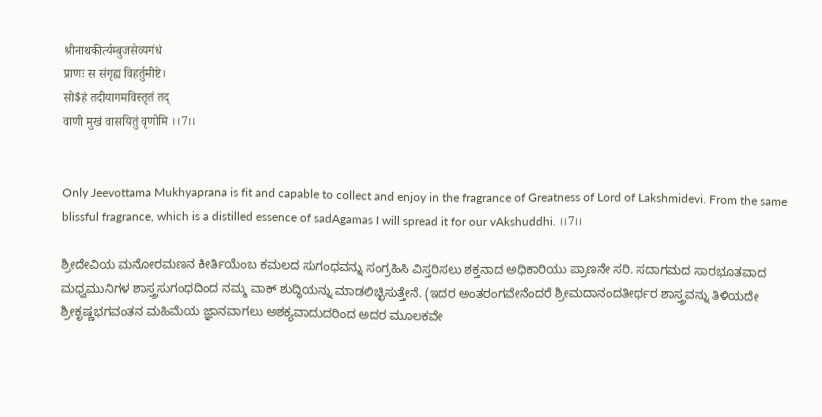श्रीनाथकीर्त्यम्बुजसेव्यगंधं
प्राणः स संगृह्य विहर्तुमीष्टे।
सो$हं तदीयागमविस्तृतं तद्
वाणी मुखं वासयितुं वृणोमि ।।7।।


Only Jeevottama Mukhyaprana is fit and capable to collect and enjoy in the fragrance of Greatness of Lord of Lakshmidevi. From the same blissful fragrance, which is a distilled essence of sadAgamas I will spread it for our vAkshuddhi. ।।7।।

ಶ್ರೀದೇವಿಯ ಮನೋರಮಣನ ಕೀರ್ತಿಯೆಂಬ ಕಮಲದ ಸುಗಂಧವನ್ನು ಸಂಗ್ರಹಿಸಿ ವಿಸ್ತರಿಸಲು ಶಕ್ತನಾದ ಅಧಿಕಾರಿಯು ಪ್ರಾಣನೇ ಸರಿ. ಸದಾಗಮದ ಸಾರಭೂತವಾದ ಮಧ್ವಮುನಿಗಳ ಶಾಸ್ತ್ರಸುಗಂಧದಿಂದ ನಮ್ಮ ವಾಕ್ ಶುದ್ಧಿಯನ್ನು ಮಾಡಲಿಚ್ಛಿಸುತ್ತೇನೆ. (ಇದರ ಅಂತರಂಗವೇನೆಂದರೆ ಶ್ರೀಮದಾನಂದತೀರ್ಥರ ಶಾಸ್ತ್ರವನ್ನು ತಿಳಿಯದೇ ಶ್ರೀಕೃಷ್ಣಭಗವಂತನ ಮಹಿಮೆಯ ಜ್ಞಾನವಾಗಲು ಅಶಕ್ಯವಾದುದರಿಂದ ಅದರ ಮೂಲಕವೇ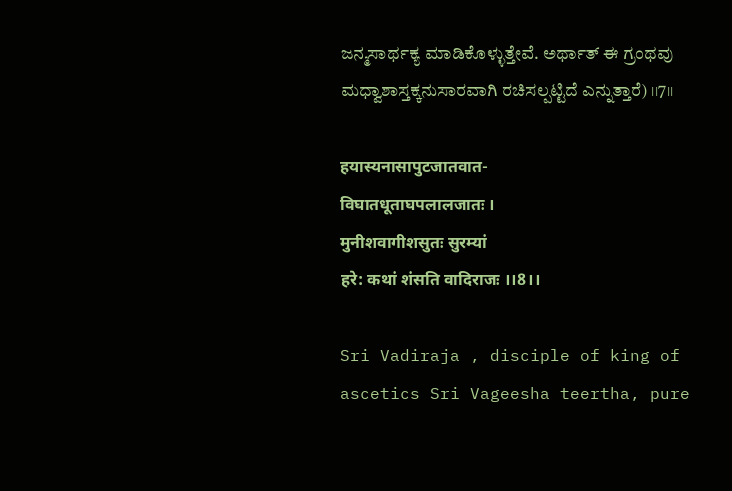ಜನ್ಮಸಾರ್ಥಕ್ಯ ಮಾಡಿಕೊಳ್ಳುತ್ತೇವೆ. ಅರ್ಥಾತ್ ಈ ಗ್ರಂಥವು ಮಧ್ವಾಶಾಸ್ತಕ್ಕನುಸಾರವಾಗಿ ರಚಿಸಲ್ಪಟ್ಟಿದೆ ಎನ್ನುತ್ತಾರೆ) ।।7।।

हयास्यनासापुटजातवात-
विघातधूताघपलालजातः ।
मुनीशवागीशसुतः सुरम्यां
हरे: कथां शंसति वादिराजः ।।8।।

Sri Vadiraja , disciple of king of ascetics Sri Vageesha teertha, pure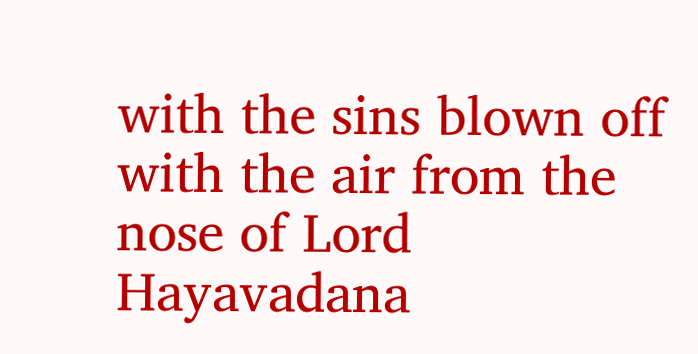with the sins blown off with the air from the nose of Lord Hayavadana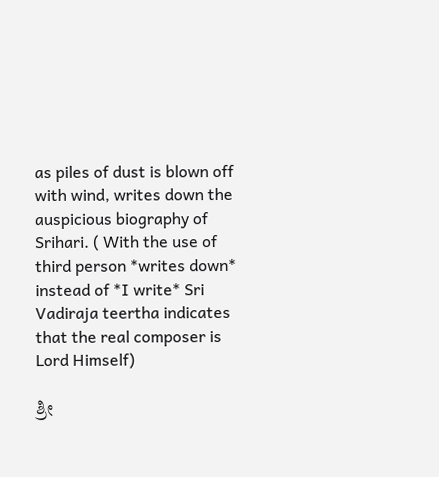as piles of dust is blown off with wind, writes down the auspicious biography of Srihari. ( With the use of third person *writes down* instead of *I write* Sri Vadiraja teertha indicates that the real composer is Lord Himself)

ಶ್ರೀ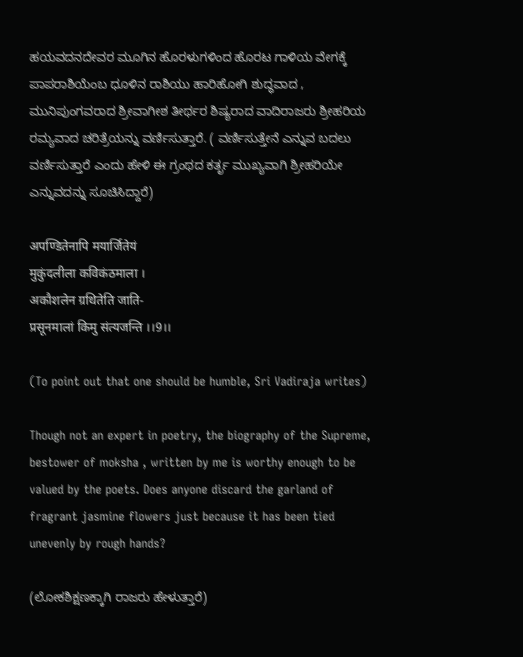ಹಯವದನದೇವರ ಮೂಗಿನ ಹೊರಳುಗಳಿಂದ ಹೊರಟ ಗಾಳಿಯ ವೇಗಕ್ಕೆ ಪಾಪರಾಶಿಯೆಂಬ ಧೂಳಿನ ರಾಶಿಯು ಹಾರಿಹೋಗಿ ಶುದ್ಧವಾದ , ಮುನಿಪುಂಗವರಾದ ಶ್ರೀವಾಗೀಶ ತೀರ್ಥರ ಶಿಷ್ಯರಾದ ವಾದಿರಾಜರು ಶ್ರೀಹರಿಯ ರಮ್ಯವಾದ ಚರಿತ್ರೆಯನ್ನು ವರ್ಣಿಸುತ್ತಾರೆ. ( ವರ್ಣಿಸುತ್ತೇನೆ ಎನ್ನುವ ಬದಲು ವರ್ಣಿಸುತ್ತಾರೆ ಎಂದು ಹೇಳಿ ಈ ಗ್ರಂಥದ ಕರ್ತೃ ಮುಖ್ಯವಾಗಿ ಶ್ರೀಹರಿಯೇ ಎನ್ನುವದನ್ನು ಸೂಚಿಸಿದ್ದಾರೆ)

अपण्डितेनापि मयार्जितेयं
मुकुंदलीला कविकंठमाला ।
अकौशलेन ग्रथितेति जाति-
प्रसूनमालां किमु संत्यजन्ति ।।9।।

(To point out that one should be humble, Sri Vadiraja writes)

Though not an expert in poetry, the biography of the Supreme, bestower of moksha , written by me is worthy enough to be valued by the poets. Does anyone discard the garland of fragrant jasmine flowers just because it has been tied unevenly by rough hands?

(ಲೋಕಶಿಕ್ಷಣಕ್ಕಾಗಿ ರಾಜರು ಹೇಳುತ್ತಾರೆ)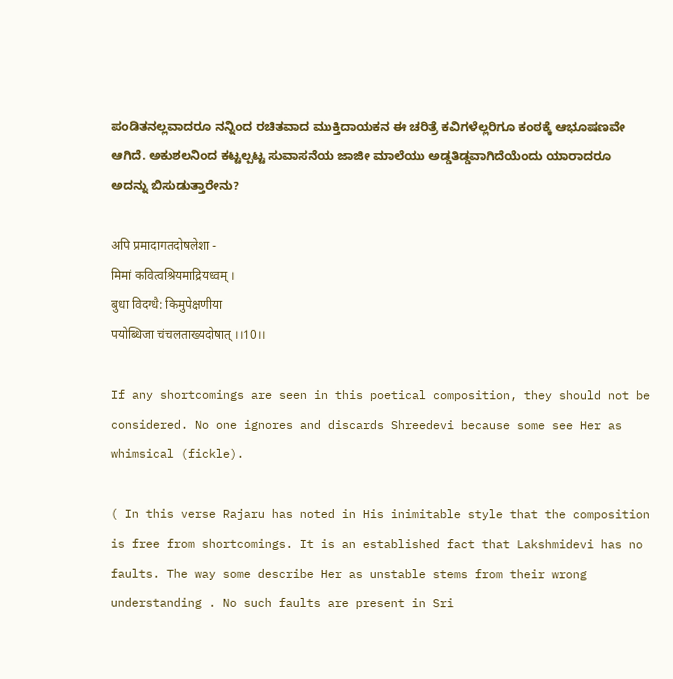ಪಂಡಿತನಲ್ಲವಾದರೂ ನನ್ನಿಂದ ರಚಿತವಾದ ಮುಕ್ತಿದಾಯಕನ ಈ ಚರಿತ್ರೆ ಕವಿಗಳೆಲ್ಲರಿಗೂ ಕಂಠಕ್ಕೆ ಆಭೂಷಣವೇ ಆಗಿದೆ. ಅಕುಶಲನಿಂದ ಕಟ್ಟಲ್ಪಟ್ಟ ಸುವಾಸನೆಯ ಜಾಜೀ ಮಾಲೆಯು ಅಡ್ಡತಿಡ್ಡವಾಗಿದೆಯೆಂದು ಯಾರಾದರೂ ಅದನ್ನು ಬಿಸುಡುತ್ತಾರೇನು?

अपि प्रमादागतदोषलेशा -
मिमां कवित्वश्रियमाद्रियध्वम् ।
बुधा विदग्धै: किमुपेक्षणीया
पयोब्धिजा चंचलताख्यदोषात् ।।10।।

If any shortcomings are seen in this poetical composition, they should not be considered. No one ignores and discards Shreedevi because some see Her as whimsical (fickle).

( In this verse Rajaru has noted in His inimitable style that the composition is free from shortcomings. It is an established fact that Lakshmidevi has no faults. The way some describe Her as unstable stems from their wrong understanding . No such faults are present in Sri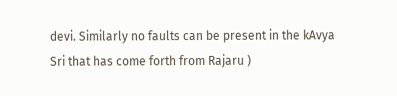devi. Similarly no faults can be present in the kAvya Sri that has come forth from Rajaru )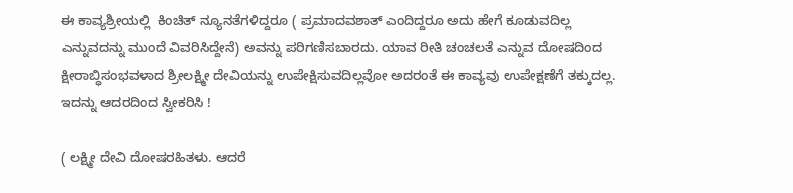ಈ ಕಾವ್ಯಶ್ರೀಯಲ್ಲಿ  ಕಿಂಚಿತ್ ನ್ಯೂನತೆಗಳಿದ್ದರೂ ( ಪ್ರಮಾದವಶಾತ್ ಎಂದಿದ್ದರೂ ಅದು ಹೇಗೆ ಕೂಡುವದಿಲ್ಲ ಎನ್ನುವದನ್ನು ಮುಂದೆ ವಿವರಿಸಿದ್ದೇನೆ) ಅವನ್ನು ಪರಿಗಣಿಸಬಾರದು. ಯಾವ ರೀತಿ ಚಂಚಲತೆ ಎನ್ನುವ ದೋಷದಿಂದ ಕ್ಷೀರಾಬ್ಧಿಸಂಭವಳಾದ ಶ್ರೀಲಕ್ಷ್ಮೀ ದೇವಿಯನ್ನು ಉಪೇಕ್ಷಿಸುವದಿಲ್ಲವೋ ಅದರಂತೆ ಈ ಕಾವ್ಯವು ಉಪೇಕ್ಷಣೆಗೆ ತಕ್ಕುದಲ್ಲ. ಇದನ್ನು ಆದರದಿಂದ ಸ್ವೀಕರಿಸಿ !

( ಲಕ್ಷ್ಮೀ ದೇವಿ ದೋಷರಹಿತಳು. ಆದರೆ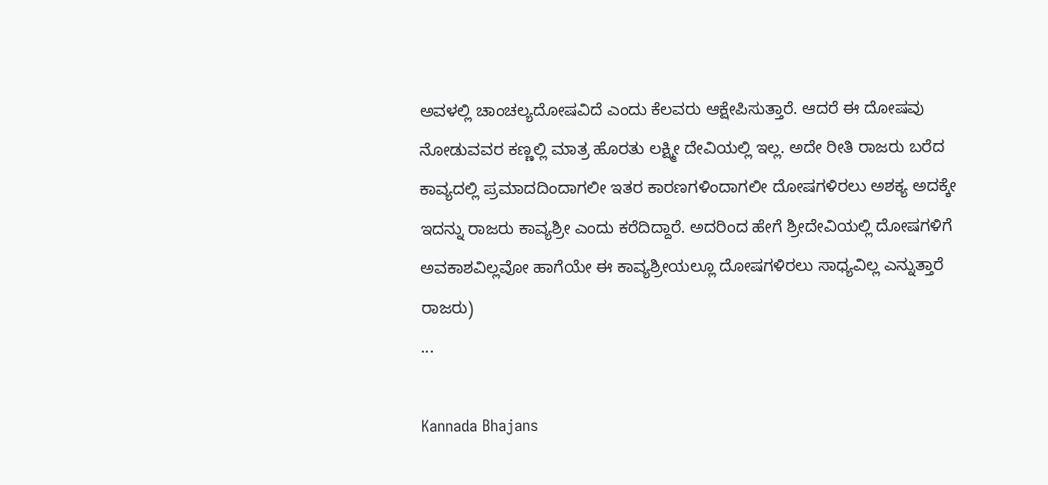ಅವಳಲ್ಲಿ ಚಾಂಚಲ್ಯದೋಷವಿದೆ ಎಂದು ಕೆಲವರು ಆಕ್ಷೇಪಿಸುತ್ತಾರೆ. ಆದರೆ ಈ ದೋಷವು ನೋಡುವವರ ಕಣ್ಣಲ್ಲಿ ಮಾತ್ರ ಹೊರತು ಲಕ್ಷ್ಮೀ ದೇವಿಯಲ್ಲಿ ಇಲ್ಲ. ಅದೇ ರೀತಿ ರಾಜರು ಬರೆದ ಕಾವ್ಯದಲ್ಲಿ ಪ್ರಮಾದದಿಂದಾಗಲೀ ಇತರ ಕಾರಣಗಳಿಂದಾಗಲೀ ದೋಷಗಳಿರಲು ಅಶಕ್ಯ ಅದಕ್ಕೇ ಇದನ್ನು ರಾಜರು ಕಾವ್ಯಶ್ರೀ ಎಂದು ಕರೆದಿದ್ದಾರೆ. ಅದರಿಂದ ಹೇಗೆ ಶ್ರೀದೇವಿಯಲ್ಲಿ ದೋಷಗಳಿಗೆ ಅವಕಾಶವಿಲ್ಲವೋ ಹಾಗೆಯೇ ಈ ಕಾವ್ಯಶ್ರೀಯಲ್ಲೂ ದೋಷಗಳಿರಲು ಸಾಧ್ಯವಿಲ್ಲ ಎನ್ನುತ್ತಾರೆ ರಾಜರು)
...

Kannada Bhajans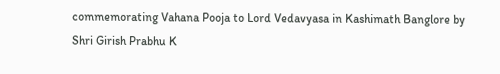commemorating Vahana Pooja to Lord Vedavyasa in Kashimath Banglore by Shri Girish Prabhu K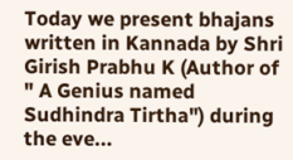Today we present bhajans written in Kannada by Shri Girish Prabhu K (Author of " A Genius named Sudhindra Tirtha") during the eve...